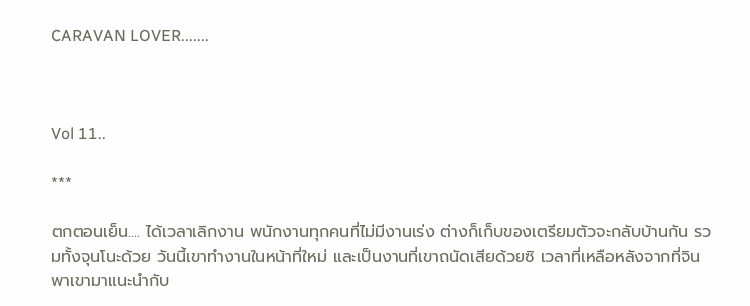CARAVAN LOVER.......



Vol 11..

***

ตกตอนเย็น.... ได้เวลาเลิกงาน พนักงานทุกคนที่ไม่มีงานเร่ง ต่างก็เก็บของเตรียมตัวจะกลับบ้านกัน รวมทั้งจุนโนะด้วย วันนี้เขาทำงานในหน้าที่ใหม่ และเป็นงานที่เขาถนัดเสียด้วยซิ เวลาที่เหลือหลังจากที่จินพาเขามาแนะนำกับ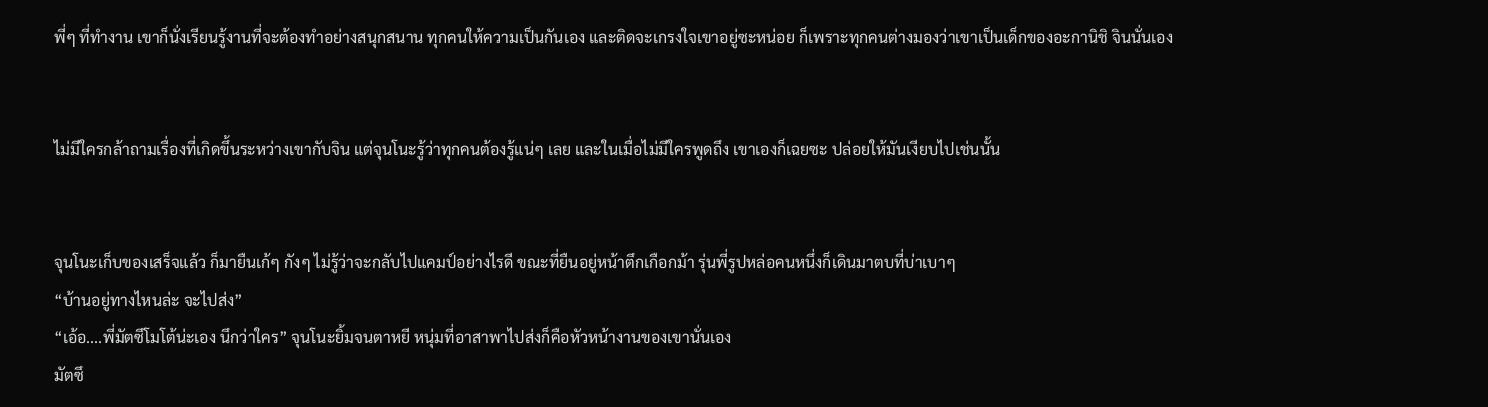พี่ๆ ที่ทำงาน เขาก็นั่งเรียนรู้งานที่จะต้องทำอย่างสนุกสนาน ทุกคนให้ความเป็นกันเอง และติดจะเกรงใจเขาอยู่ซะหน่อย ก็เพราะทุกคนต่างมองว่าเขาเป็นเด็กของอะกานิชิ จินนั่นเอง


ไม่มีใครกล้าถามเรื่องที่เกิดขึ้นระหว่างเขากับจิน แต่จุนโนะรู้ว่าทุกคนต้องรู้แน่ๆ เลย และในเมื่อไม่มีใครพูดถึง เขาเองก็เฉยซะ ปล่อยให้มันเงียบไปเช่นนั้น


จุนโนะเก็บของเสร็จแล้ว ก็มายืนเก้ๆ กังๆ ไม่รู้ว่าจะกลับไปแคมป์อย่างไรดี ขณะที่ยืนอยู่หน้าตึกเกือกม้า รุ่นพี่รูปหล่อคนหนึ่งก็เดินมาตบที่บ่าเบาๆ
“บ้านอยู่ทางไหนล่ะ จะไปส่ง”
“เอ้อ....พี่มัตซึโมโต้น่ะเอง นึกว่าใคร” จุนโนะยิ้มจนตาหยี หนุ่มที่อาสาพาไปส่งก็คือหัวหน้างานของเขานั่นเอง
มัตซึ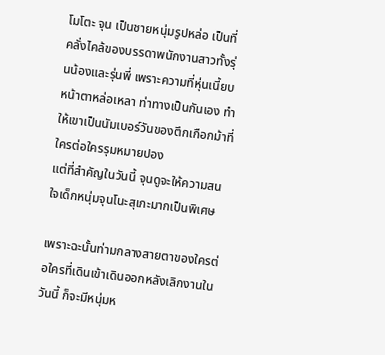โมโตะ จุน เป็นชายหนุ่มรูปหล่อ เป็นที่คลั่งไคล้ของบรรดาพนักงานสาวทั้งรุ่นน้องและรุ่นพี่ เพราะความที่หุ่นเนี้ยบ หน้าตาหล่อเหลา ท่าทางเป็นกันเอง ทำให้เขาเป็นนัมเบอร์วันของตึกเกือกม้าที่ใครต่อใครรุมหมายปอง
แต่ที่สำคัญในวันนี้ จุนดูจะให้ความสนใจเด็กหนุ่มจุนโนะสุเกะมากเป็นพิเศษ

เพราะฉะนั้นท่ามกลางสายตาของใครต่อใครที่เดินเข้าเดินออกหลังเลิกงานในวันนี้ ก็จะมีหนุ่มห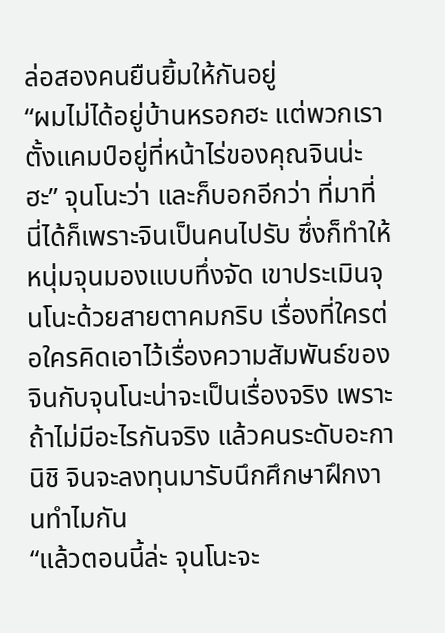ล่อสองคนยืนยิ้มให้กันอยู่
“ผมไม่ได้อยู่บ้านหรอกฮะ แต่พวกเราตั้งแคมป์อยู่ที่หน้าไร่ของคุณจินน่ะฮะ” จุนโนะว่า และก็บอกอีกว่า ที่มาที่นี่ได้ก็เพราะจินเป็นคนไปรับ ซึ่งก็ทำให้หนุ่มจุนมองแบบทึ่งจัด เขาประเมินจุนโนะด้วยสายตาคมกริบ เรื่องที่ใครต่อใครคิดเอาไว้เรื่องความสัมพันธ์ของจินกับจุนโนะน่าจะเป็นเรื่องจริง เพราะถ้าไม่มีอะไรกันจริง แล้วคนระดับอะกานิชิ จินจะลงทุนมารับนึกศึกษาฝึกงานทำไมกัน
“แล้วตอนนี้ล่ะ จุนโนะจะ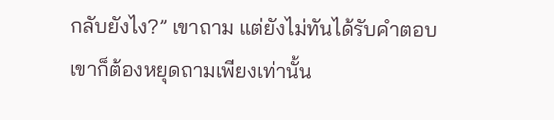กลับยังไง?” เขาถาม แต่ยังไม่ทันได้รับคำตอบ เขาก็ต้องหยุดถามเพียงเท่านั้น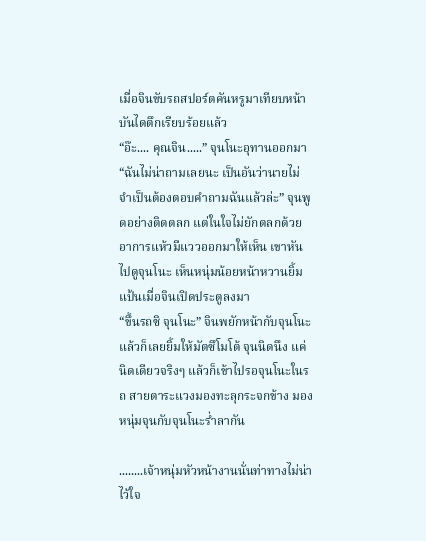เมื่อจินขับรถสปอร์ตคันหรูมาเทียบหน้าบันไดตึกเรียบร้อยแล้ว
“อ๊ะ.... คุณจิน.....” จุนโนะอุทานออกมา
“ฉันไม่น่าถามเลยนะ เป็นอันว่านายไม่จำเป็นต้องตอบคำถามฉันแล้วล่ะ” จุนพูดอย่างติดตลก แต่ในใจไม่ยักตลกด้วย อาการแห้วมีแววออกมาให้เห็น เขาหันไปดูจุนโนะ เห็นหนุ่มน้อยหน้าหวานยิ้มแป้นเมื่อจินเปิดประตูลงมา
“ขึ้นรถซิ จุนโนะ” จินพยักหน้ากับจุนโนะ แล้วก็เลยยิ้มให้มัตซึโมโต้ จุนนิดนึง แค่นิดเดียวจริงๆ แล้วก็เข้าไปรอจุนโนะในรถ สายตาระแวงมองทะลุกระจกข้าง มองหนุ่มจุนกับจุนโนะร่ำลากัน

........เจ้าหนุ่มหัวหน้างานนั่นท่าทางไม่น่าไว้ใจ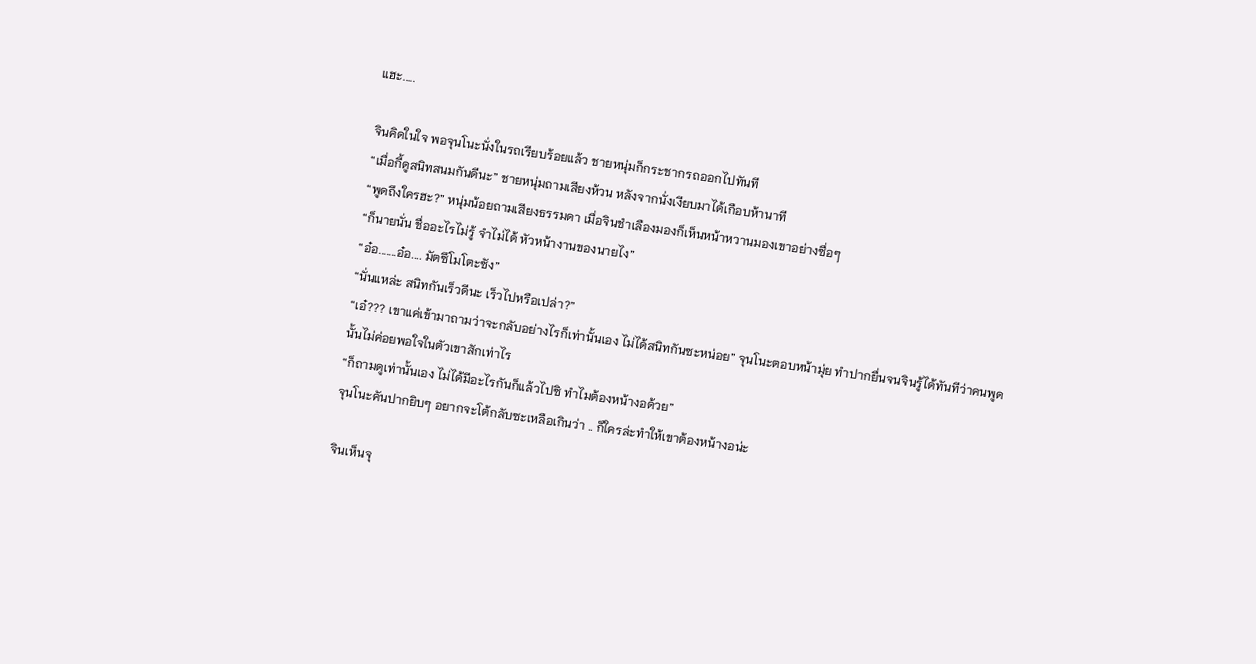แฮะ.....

จินคิดในใจ พอจุนโนะนั่งในรถเรียบร้อยแล้ว ชายหนุ่มก็กระชากรถออกไปทันที
“เมื่อกี้ดูสนิทสนมกันดีนะ” ชายหนุ่มถามเสียงห้วน หลังจากนั่งเงียบมาได้เกือบห้านาที
“พูดถึงใครฮะ?” หนุ่มน้อยถามเสียงธรรมดา เมื่อจินชำเลืองมองก็เห็นหน้าหวานมองเขาอย่างซื่อๆ
“ก็นายนั่น ชื่ออะไรไม่รู้ จำไม่ได้ หัวหน้างานของนายไง”
“อ๋อ.......อ๋อ.... มัตซึโมโตะซัง”
“นั่นแหล่ะ สนิทกันเร็วดีนะ เร็วไปหรือเปล่า?”
“เอ๋??? เขาแค่เข้ามาถามว่าจะกลับอย่างไรก็เท่านั้นเอง ไม่ได้สนิทกันซะหน่อย” จุนโนะตอบหน้ามุ่ย ทำปากยื่นจนจินรู้ได้ทันทีว่าคนพูดนั้นไม่ค่อยพอใจในตัวเขาสักเท่าไร
“ก็ถามดูเท่านั้นเอง ไม่ได้มีอะไรกันก็แล้วไปซิ ทำไมต้องหน้างอด้วย”
จุนโนะคันปากยิบๆ อยากจะโต้กลับซะเหลือเกินว่า .. ก็ใครล่ะทำให้เขาต้องหน้างอน่ะ

จินเห็นจุ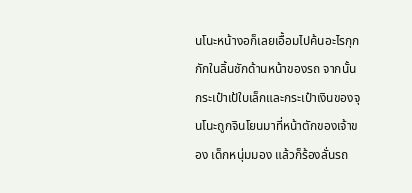นโนะหน้างอก็เลยเอื้อมไปค้นอะไรกุกกักในลิ้นชักด้านหน้าของรถ จากนั้น กระเป๋าเป้ใบเล็กและกระเป๋าเงินของจุนโนะถูกจินโยนมาที่หน้าตักของเจ้าของ เด็กหนุ่มมอง แล้วก็ร้องลั่นรถ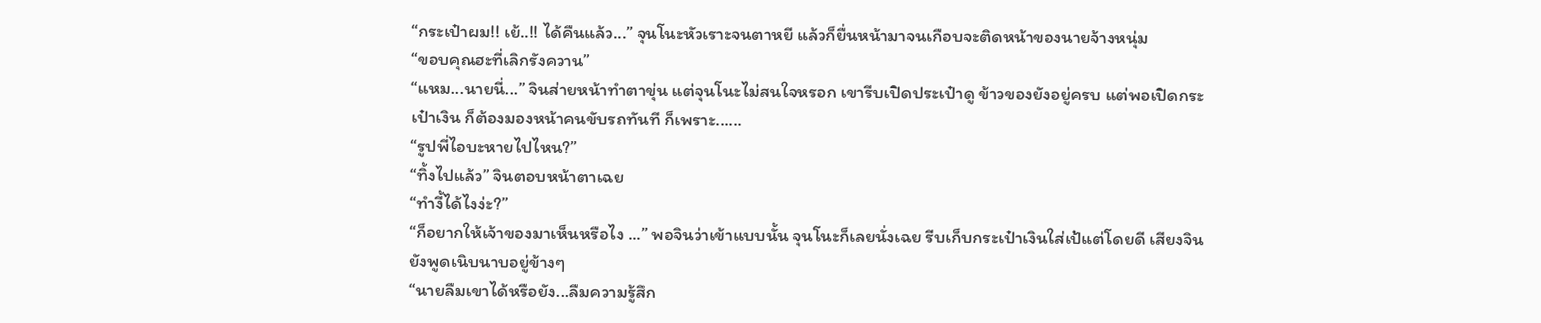“กระเป๋าผม!! เย้..!! ได้คืนแล้ว...” จุนโนะหัวเราะจนตาหยี แล้วก็ยื่นหน้ามาจนเกือบจะติดหน้าของนายจ้างหนุ่ม
“ขอบคุณฮะที่เลิกรังควาน”
“แหม...นายนี่...” จินส่ายหน้าทำตาขุ่น แต่จุนโนะไม่สนใจหรอก เขารีบเปิดประเป๋าดู ข้าวของยังอยู่ครบ แต่พอเปิดกระเป๋าเงิน ก็ต้องมองหน้าคนขับรถทันที ก็เพราะ......
“รูปพี่ไอบะหายไปไหน?”
“ทิ้งไปแล้ว” จินตอบหน้าตาเฉย
“ทำงี้ได้ไงง่ะ?”
“ก็อยากให้เจ้าของมาเห็นหรือไง ...” พอจินว่าเข้าแบบนั้น จุนโนะก็เลยนั่งเฉย รีบเก็บกระเป๋าเงินใส่เป้แต่โดยดี เสียงจินยังพูดเนิบนาบอยู่ข้างๆ
“นายลืมเขาได้หรือยัง...ลืมความรู้สึก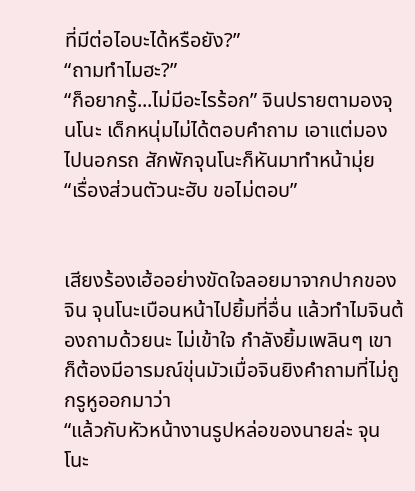ที่มีต่อไอบะได้หรือยัง?”
“ถามทำไมฮะ?”
“ก็อยากรู้...ไม่มีอะไรร้อก” จินปรายตามองจุนโนะ เด็กหนุ่มไม่ได้ตอบคำถาม เอาแต่มองไปนอกรถ สักพักจุนโนะก็หันมาทำหน้ามุ่ย
“เรื่องส่วนตัวนะฮับ ขอไม่ตอบ”


เสียงร้องเฮ้ออย่างขัดใจลอยมาจากปากของจิน จุนโนะเบือนหน้าไปยิ้มที่อื่น แล้วทำไมจินต้องถามด้วยนะ ไม่เข้าใจ กำลังยิ้มเพลินๆ เขาก็ต้องมีอารมณ์ขุ่นมัวเมื่อจินยิงคำถามที่ไม่ถูกรูหูออกมาว่า
“แล้วกับหัวหน้างานรูปหล่อของนายล่ะ จุนโนะ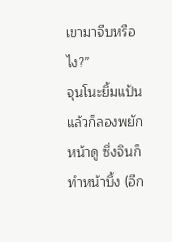เขามาจีบหรือไง?”
จุนโนะยิ้มแป้น แล้วก็ลองพยักหน้าดู ซึ่งจินก็ทำหน้าบึ้ง (อีก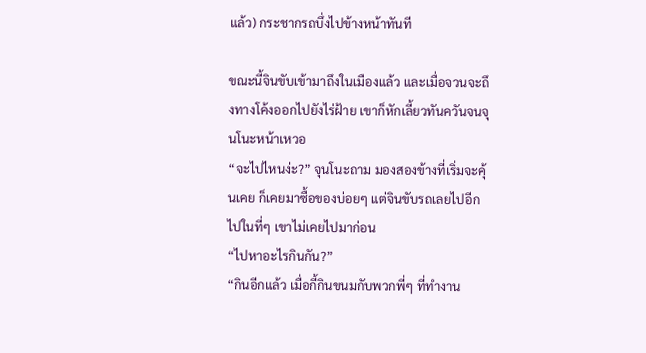แล้ว) กระชากรถบึ่งไปข้างหน้าทันที

ขณะนี้จินขับเข้ามาถึงในเมืองแล้ว และเมื่อจวนจะถึงทางโค้งออกไปยังไร่ฝ้าย เขาก็หักเลี้ยวทันควันจนจุนโนะหน้าเหวอ
“จะไปไหนง่ะ?” จุนโนะถาม มองสองข้างที่เริ่มจะคุ้นเคย ก็เคยมาซื้อของบ่อยๆ แต่จินขับรถเลยไปอีก ไปในที่ๆ เขาไม่เคยไปมาก่อน
“ไปหาอะไรกินกัน?”
“กินอีกแล้ว เมื่อกี้กินขนมกับพวกพี่ๆ ที่ทำงาน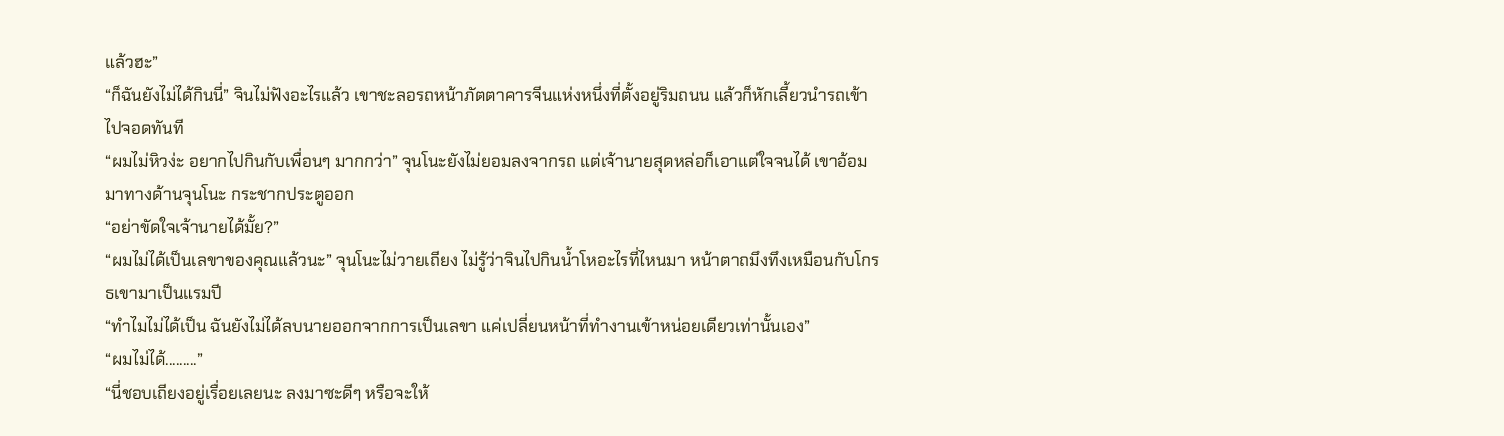แล้วฮะ”
“ก็ฉันยังไม่ได้กินนี่” จินไม่ฟังอะไรแล้ว เขาชะลอรถหน้าภัตตาคารจีนแห่งหนึ่งที่ตั้งอยู่ริมถนน แล้วก็หักเลี้ยวนำรถเข้าไปจอดทันที
“ผมไม่หิวง่ะ อยากไปกินกับเพื่อนๆ มากกว่า” จุนโนะยังไม่ยอมลงจากรถ แต่เจ้านายสุดหล่อก็เอาแต่ใจจนได้ เขาอ้อมมาทางด้านจุนโนะ กระชากประตูออก
“อย่าขัดใจเจ้านายได้มั้ย?”
“ผมไม่ได้เป็นเลขาของคุณแล้วนะ” จุนโนะไม่วายเถียง ไม่รู้ว่าจินไปกินน้ำโหอะไรที่ไหนมา หน้าตาถมึงทึงเหมือนกับโกรธเขามาเป็นแรมปี
“ทำไมไม่ได้เป็น ฉันยังไม่ได้ลบนายออกจากการเป็นเลขา แค่เปลี่ยนหน้าที่ทำงานเข้าหน่อยเดียวเท่านั้นเอง”
“ผมไม่ได้.........”
“นี่ชอบเถียงอยู่เรื่อยเลยนะ ลงมาซะดีๆ หรือจะให้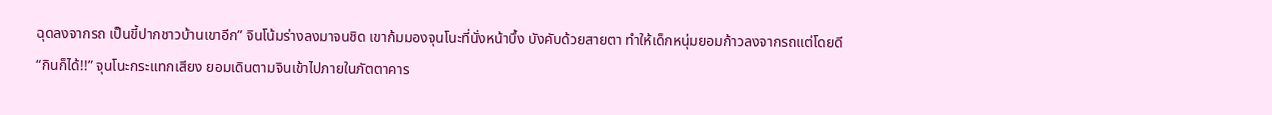ฉุดลงจากรถ เป็นขี้ปากชาวบ้านเขาอีก” จินโน้มร่างลงมาจนชิด เขาก้มมองจุนโนะที่นั่งหน้าบึ้ง บังคับด้วยสายตา ทำให้เด็กหนุ่มยอมก้าวลงจากรถแต่โดยดี
“กินก็ได้!!” จุนโนะกระแทกเสียง ยอมเดินตามจินเข้าไปภายในภัตตาคาร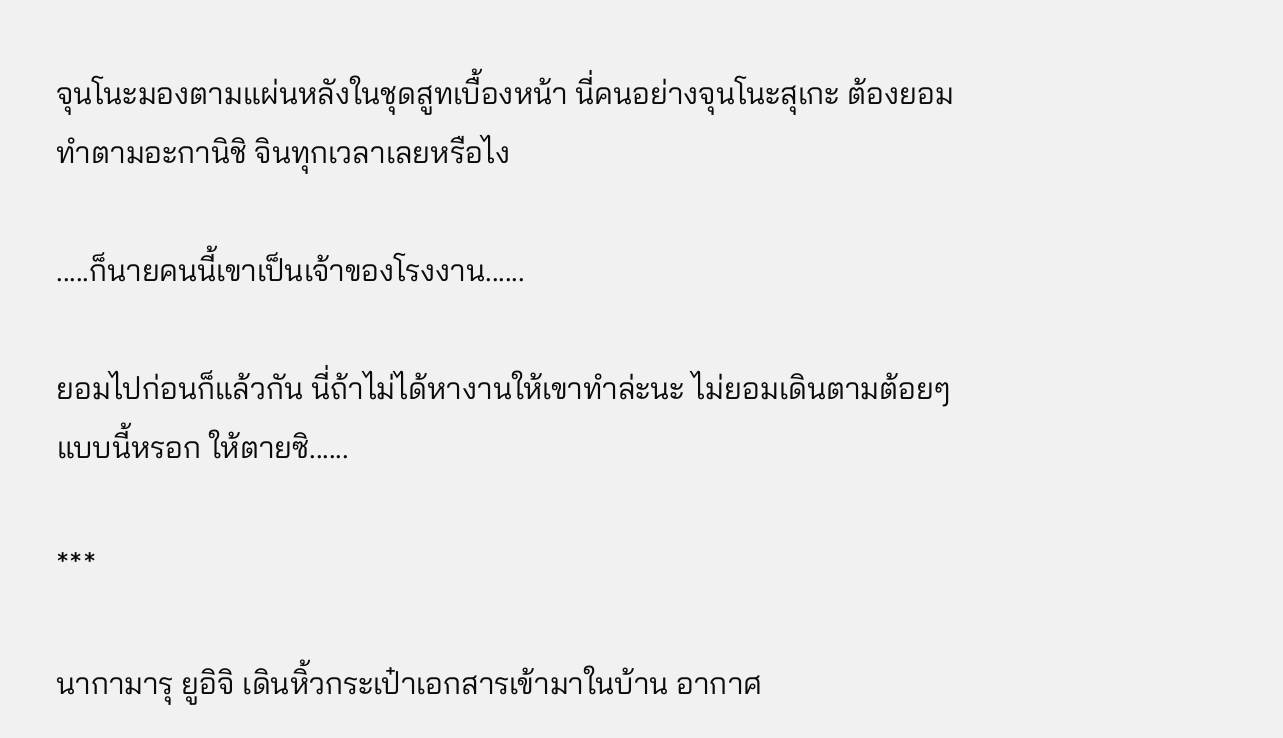จุนโนะมองตามแผ่นหลังในชุดสูทเบื้องหน้า นี่คนอย่างจุนโนะสุเกะ ต้องยอมทำตามอะกานิชิ จินทุกเวลาเลยหรือไง

.....ก็นายคนนี้เขาเป็นเจ้าของโรงงาน......

ยอมไปก่อนก็แล้วกัน นี่ถ้าไม่ได้หางานให้เขาทำล่ะนะ ไม่ยอมเดินตามต้อยๆ แบบนี้หรอก ให้ตายซิ......

***

นากามารุ ยูอิจิ เดินหิ้วกระเป๋าเอกสารเข้ามาในบ้าน อากาศ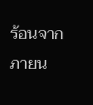ร้อนจากภายน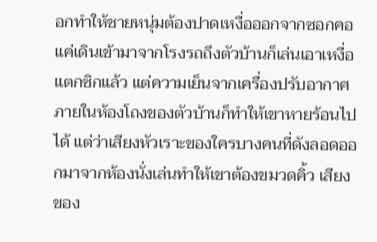อกทำให้ชายหนุ่มต้องปาดเหงื่อออกจากซอกคอ แค่เดินเข้ามาจากโรงรถถึงตัวบ้านก็เล่นเอาเหงื่อแตกซิกแล้ว แต่ความเย็นจากเครื่องปรับอากาศภายในห้องโถงของตัวบ้านก็ทำให้เขาหายร้อนไปได้ แต่ว่าเสียงหัวเราะของใครบางคนที่ดังลอดออกมาจากห้องนั่งเล่นทำให้เขาต้องขมวดคิ้ว เสียงของ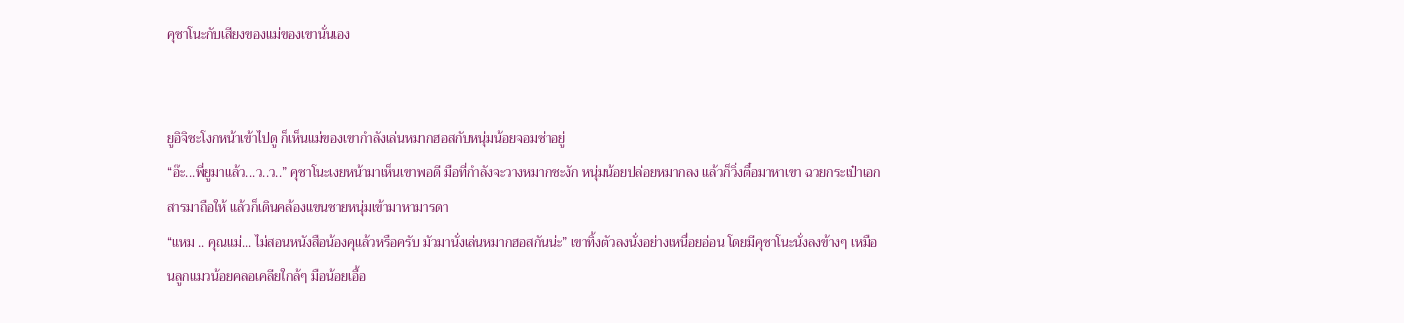คุซาโนะกับเสียงของแม่ของเขานั่นเอง


ยูอิจิชะโงกหน้าเข้าไปดู ก็เห็นแม่ของเขากำลังเล่นหมากฮอสกับหนุ่มน้อยจอมซ่าอยู่
“อ๊ะ...พี่ยูมาแล้ว...ว..ว..” คุซาโนะเงยหน้ามาเห็นเขาพอดี มือที่กำลังจะวางหมากชะงัก หนุ่มน้อยปล่อยหมากลง แล้วก็วิ่งตื๋อมาหาเขา ฉวยกระเป๋าเอกสารมาถือให้ แล้วก็เดินคล้องแขนชายหนุ่มเข้ามาหามารดา
“แหม .. คุณแม่... ไม่สอนหนังสือน้องคุแล้วหรือครับ มัวมานั่งเล่นหมากฮอสกันน่ะ” เขาทิ้งตัวลงนั่งอย่างเหนื่อยอ่อน โดยมีคุซาโนะนั่งลงข้างๆ เหมือนลูกแมวน้อยคลอเคลียใกล้ๆ มือน้อยเอื้อ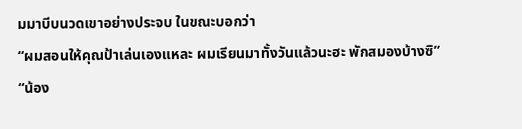มมาบีบนวดเขาอย่างประจบ ในขณะบอกว่า
“ผมสอนให้คุณป้าเล่นเองแหละ ผมเรียนมาทั้งวันแล้วนะฮะ พักสมองบ้างซิ”
“น้อง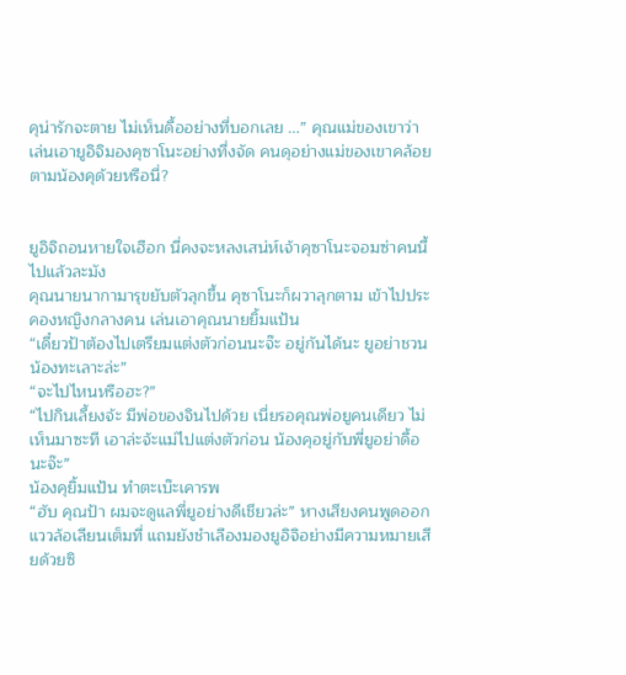คุน่ารักจะตาย ไม่เห็นดื้ออย่างที่บอกเลย ...” คุณแม่ของเขาว่า เล่นเอายูอิจิมองคุซาโนะอย่างทึ่งจัด คนดุอย่างแม่ของเขาคล้อยตามน้องคุด้วยหรือนี่?


ยูอิจิถอนหายใจเฮือก นี่คงจะหลงเสน่ห์เจ้าคุซาโนะจอมซ่าคนนี้ไปแล้วละมัง
คุณนายนากามารุขยับตัวลุกขึ้น คุซาโนะก็ผวาลุกตาม เข้าไปประคองหญิงกลางคน เล่นเอาคุณนายยิ้มแป้น
“เดี๋ยวป้าต้องไปเตรียมแต่งตัวก่อนนะจ๊ะ อยู่กันได้นะ ยูอย่าชวนน้องทะเลาะล่ะ”
“จะไปไหนหรือฮะ?”
“ไปกินเลี้ยงจ้ะ มีพ่อของจินไปด้วย เนี่ยรอคุณพ่อยูคนเดียว ไม่เห็นมาซะที เอาล่ะจ้ะแม่ไปแต่งตัวก่อน น้องคุอยู่กับพี่ยูอย่าดื้อนะจ๊ะ”
น้องคุยิ้มแป้น ทำตะเบ๊ะเคารพ
“ฮับ คุณป้า ผมจะดูแลพี่ยูอย่างดีเชียวล่ะ” หางเสียงคนพูดออกแววล้อเลียนเต็มที่ แถมยังชำเลืองมองยูอิจิอย่างมีความหมายเสียด้วยซิ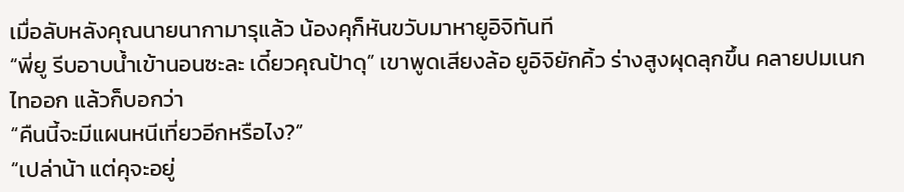เมื่อลับหลังคุณนายนากามารุแล้ว น้องคุก็หันขวับมาหายูอิจิทันที
“พี่ยู รีบอาบน้ำเข้านอนซะละ เดี๋ยวคุณป้าดุ” เขาพูดเสียงล้อ ยูอิจิยักคิ้ว ร่างสูงผุดลุกขึ้น คลายปมเนกไทออก แล้วก็บอกว่า
“คืนนี้จะมีแผนหนีเที่ยวอีกหรือไง?”
“เปล่าน้า แต่คุจะอยู่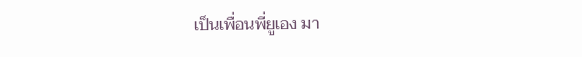เป็นเพื่อนพี่ยูเอง มา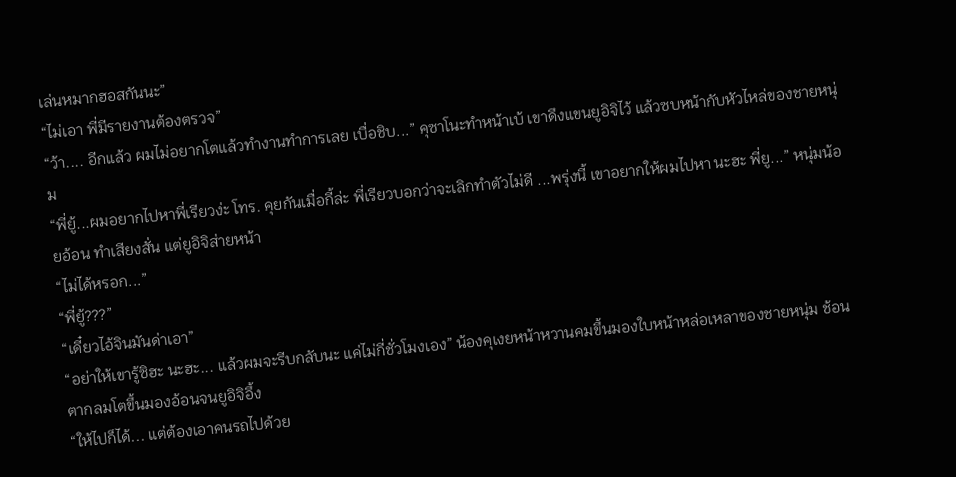เล่นหมากฮอสกันนะ”
“ไม่เอา พี่มีรายงานต้องตรวจ”
“ว้า.... อีกแล้ว ผมไม่อยากโตแล้วทำงานทำการเลย เบื่อชิบ...” คุซาโนะทำหน้าเบ้ เขาดึงแขนยูอิจิไว้ แล้วซบหน้ากับหัวไหล่ของชายหนุ่ม
“พี่ยู้...ผมอยากไปหาพี่เรียวง่ะ โทร. คุยกันเมื่อกี้ล่ะ พี่เรียวบอกว่าจะเลิกทำตัวไม่ดี ...พรุ่งนี้ เขาอยากให้ผมไปหา นะฮะ พี่ยู...” หนุ่มน้อยอ้อน ทำเสียงสั่น แต่ยูอิจิส่ายหน้า
“ไม่ได้หรอก...”
“พี่ยู้???”
“เดี๋ยวไอ้จินมันด่าเอา”
“อย่าให้เขารู้ซิฮะ นะฮะ... แล้วผมจะรีบกลับนะ แค่ไม่กี่ชั่วโมงเอง” น้องคุเงยหน้าหวานคมขึ้นมองใบหน้าหล่อเหลาของชายหนุ่ม ช้อนตากลมโตขึ้นมองอ้อนจนยูอิจิอึ้ง
“ให้ไปก็ได้... แต่ต้องเอาคนรถไปด้วย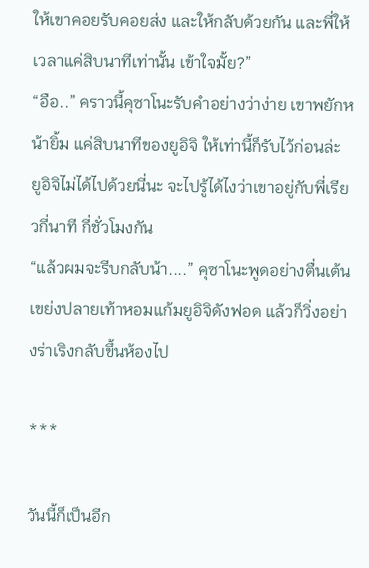ให้เขาคอยรับคอยส่ง และให้กลับด้วยกัน และพี่ให้เวลาแค่สิบนาทีเท่านั้น เข้าใจมั้ย?”
“อือ..” คราวนี้คุซาโนะรับคำอย่างว่าง่าย เขาพยักหน้ายิ้ม แค่สิบนาทีของยูอิจิ ให้เท่านี้ก็รับไว้ก่อนล่ะ ยูอิจิไม่ได้ไปด้วยนี่นะ จะไปรู้ได้ไงว่าเขาอยู่กับพี่เรียวกี่นาที กี่ชั่วโมงกัน
“แล้วผมจะรีบกลับน้า....” คุซาโนะพูดอย่างตื่นเต้น เขย่งปลายเท้าหอมแก้มยูอิจิดังฟอด แล้วก็วิ่งอย่างร่าเริงกลับขึ้นห้องไป

***

วันนี้ก็เป็นอีก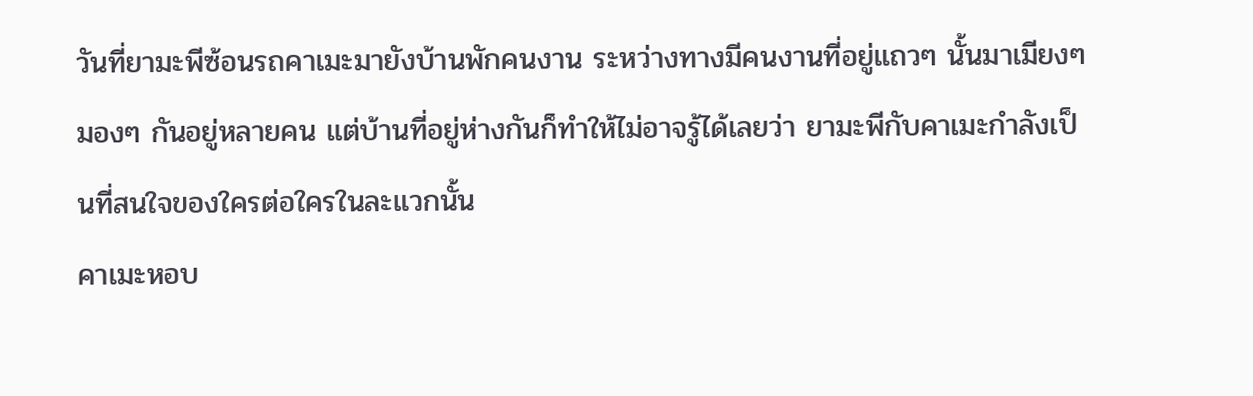วันที่ยามะพีซ้อนรถคาเมะมายังบ้านพักคนงาน ระหว่างทางมีคนงานที่อยู่แถวๆ นั้นมาเมียงๆ มองๆ กันอยู่หลายคน แต่บ้านที่อยู่ห่างกันก็ทำให้ไม่อาจรู้ได้เลยว่า ยามะพีกับคาเมะกำลังเป็นที่สนใจของใครต่อใครในละแวกนั้น
คาเมะหอบ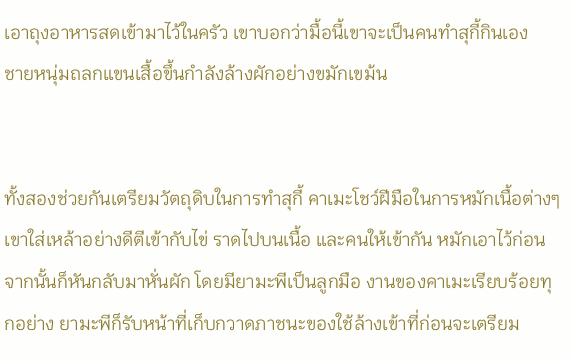เอาถุงอาหารสดเข้ามาไว้ในครัว เขาบอกว่ามื้อนี้เขาจะเป็นคนทำสุกี้กินเอง
ชายหนุ่มถลกแขนเสื้อขึ้นกำลังล้างผักอย่างขมักเขม้น


ทั้งสองช่วยกันเตรียมวัตถุดิบในการทำสุกี้ คาเมะโชว์ฝีมือในการหมักเนื้อต่างๆ เขาใส่เหล้าอย่างดีตีเข้ากับไข่ ราดไปบนเนื้อ และคนให้เข้ากัน หมักเอาไว้ก่อน จากนั้นก็หันกลับมาหั่นผัก โดยมียามะพีเป็นลูกมือ งานของคาเมะเรียบร้อยทุกอย่าง ยามะพีก็รับหน้าที่เก็บกวาดภาชนะของใช้ล้างเข้าที่ก่อนจะเตรียม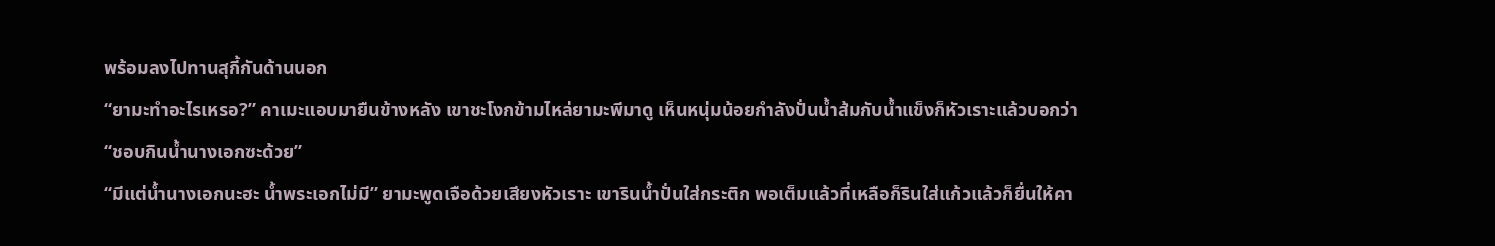พร้อมลงไปทานสุกี้กันด้านนอก
“ยามะทำอะไรเหรอ?” คาเมะแอบมายืนข้างหลัง เขาชะโงกข้ามไหล่ยามะพีมาดู เห็นหนุ่มน้อยกำลังปั่นน้ำส้มกับน้ำแข็งก็หัวเราะแล้วบอกว่า
“ชอบกินน้ำนางเอกซะด้วย”
“มีแต่น้ำนางเอกนะฮะ น้ำพระเอกไม่มี” ยามะพูดเจือด้วยเสียงหัวเราะ เขารินน้ำปั่นใส่กระติก พอเต็มแล้วที่เหลือก็รินใส่แก้วแล้วก็ยื่นให้คา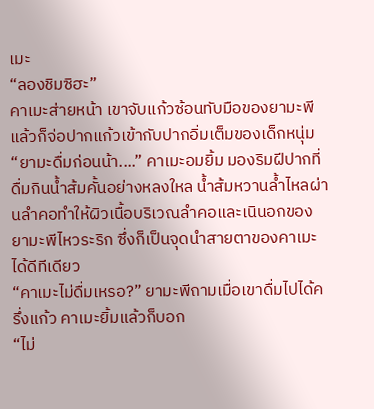เมะ
“ลองชิมซิฮะ”
คาเมะส่ายหน้า เขาจับแก้วซ้อนทับมือของยามะพีแล้วก็จ่อปากแก้วเข้ากับปากอิ่มเต็มของเด็กหนุ่ม
“ยามะดื่มก่อนน้า....” คาเมะอมยิ้ม มองริมฝีปากที่ดื่มกินน้ำส้มคั้นอย่างหลงใหล น้ำส้มหวานล้ำไหลผ่านลำคอทำให้ผิวเนื้อบริเวณลำคอและเนินอกของยามะพีไหวระริก ซึ่งก็เป็นจุดนำสายตาของคาเมะได้ดีทีเดียว
“คาเมะไม่ดื่มเหรอ?” ยามะพีถามเมื่อเขาดื่มไปได้ครึ่งแก้ว คาเมะยิ้มแล้วก็บอก
“ไม่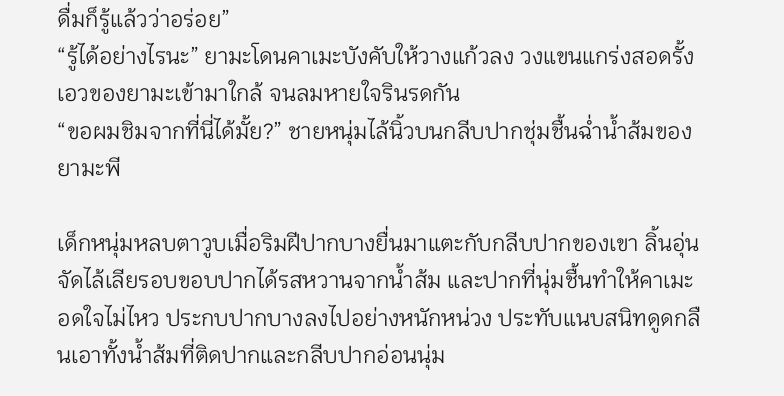ดื่มก็รู้แล้วว่าอร่อย”
“รู้ได้อย่างไรนะ” ยามะโดนคาเมะบังคับให้วางแก้วลง วงแขนแกร่งสอดรั้งเอวของยามะเข้ามาใกล้ จนลมหายใจรินรดกัน
“ขอผมชิมจากที่นี่ได้มั้ย?” ชายหนุ่มไล้นิ้วบนกลีบปากชุ่มชื้นฉ่ำน้ำส้มของยามะพี

เด็กหนุ่มหลบตาวูบเมื่อริมฝีปากบางยื่นมาแตะกับกลีบปากของเขา ลิ้นอุ่นจัดไล้เลียรอบขอบปากได้รสหวานจากน้ำส้ม และปากที่นุ่มชื้นทำให้คาเมะอดใจไม่ไหว ประกบปากบางลงไปอย่างหนักหน่วง ประทับแนบสนิทดูดกลืนเอาทั้งน้ำส้มที่ติดปากและกลีบปากอ่อนนุ่ม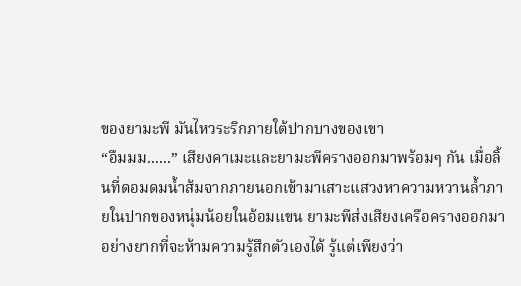ของยามะพี มันไหวระริกภายใต้ปากบางของเขา
“อืมมม......” เสียงคาเมะและยามะพีครางออกมาพร้อมๆ กัน เมื่อลิ้นที่ดอมดมน้ำส้มจากภายนอกเข้ามาเสาะแสวงหาความหวานล้ำภายในปากของหนุ่มน้อยในอ้อมแขน ยามะพีส่งเสียงเครือครางออกมาอย่างยากที่จะห้ามความรู้สึกตัวเองได้ รู้แต่เพียงว่า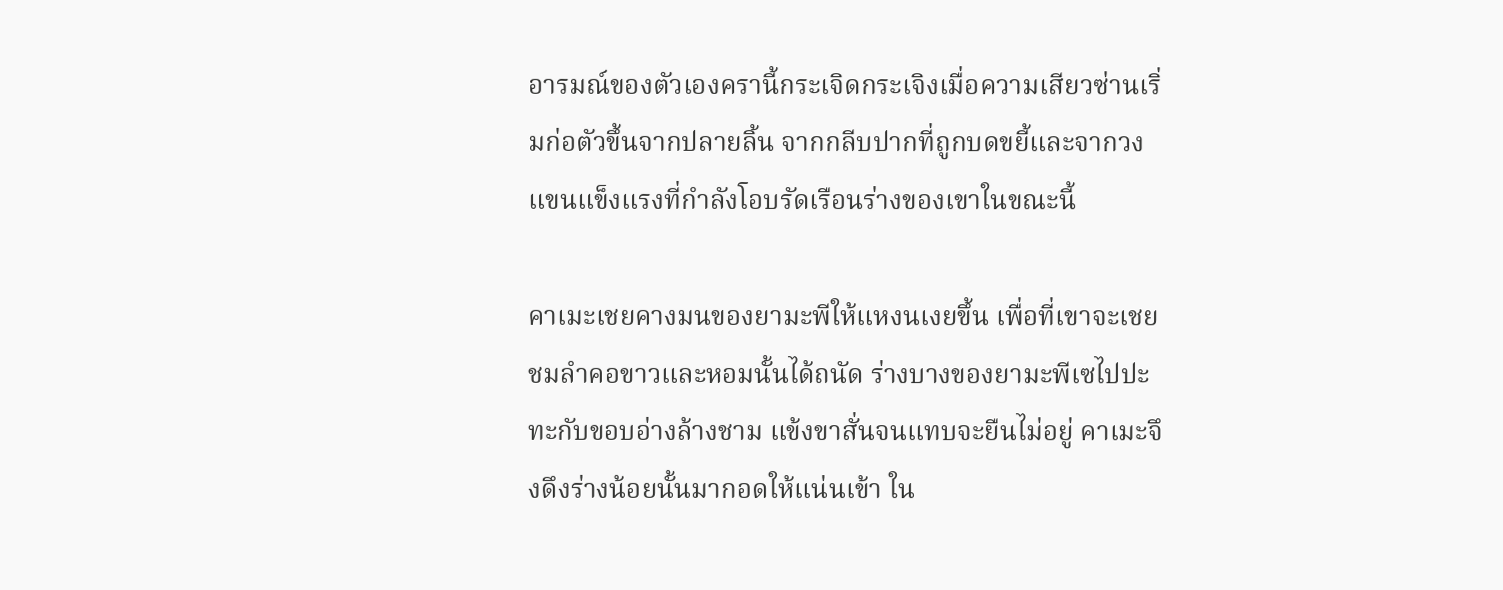อารมณ์ของตัวเองครานี้กระเจิดกระเจิงเมื่อความเสียวซ่านเริ่มก่อตัวขึ้นจากปลายลิ้น จากกลีบปากที่ถูกบดขยี้และจากวงแขนแข็งแรงที่กำลังโอบรัดเรือนร่างของเขาในขณะนี้

คาเมะเชยคางมนของยามะพีให้แหงนเงยขึ้น เพื่อที่เขาจะเชยชมลำคอขาวและหอมนั้นได้ถนัด ร่างบางของยามะพีเซไปปะทะกับขอบอ่างล้างชาม แข้งขาสั่นจนแทบจะยืนไม่อยู่ คาเมะจึงดึงร่างน้อยนั้นมากอดให้แน่นเข้า ใน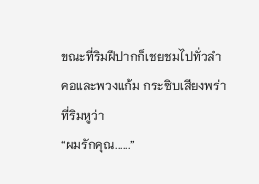ขณะที่ริมฝีปากก็เชยชมไปทั่วลำคอและพวงแก้ม กระซิบเสียงพร่าที่ริมหูว่า
“ผมรักคุณ......”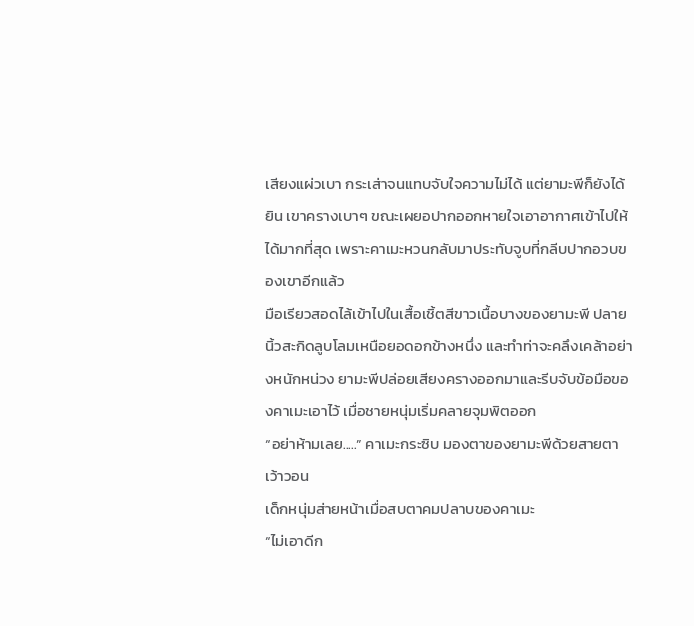เสียงแผ่วเบา กระเส่าจนแทบจับใจความไม่ได้ แต่ยามะพีก็ยังได้ยิน เขาครางเบาๆ ขณะเผยอปากออกหายใจเอาอากาศเข้าไปให้ได้มากที่สุด เพราะคาเมะหวนกลับมาประทับจูบที่กลีบปากอวบของเขาอีกแล้ว
มือเรียวสอดไล้เข้าไปในเสื้อเชิ้ตสีขาวเนื้อบางของยามะพี ปลายนิ้วสะกิดลูบโลมเหนือยอดอกข้างหนึ่ง และทำท่าจะคลึงเคล้าอย่างหนักหน่วง ยามะพีปล่อยเสียงครางออกมาและรีบจับข้อมือของคาเมะเอาไว้ เมื่อชายหนุ่มเริ่มคลายจุมพิตออก
“อย่าห้ามเลย.....” คาเมะกระซิบ มองตาของยามะพีด้วยสายตาเว้าวอน
เด็กหนุ่มส่ายหน้าเมื่อสบตาคมปลาบของคาเมะ
“ไม่เอาดีก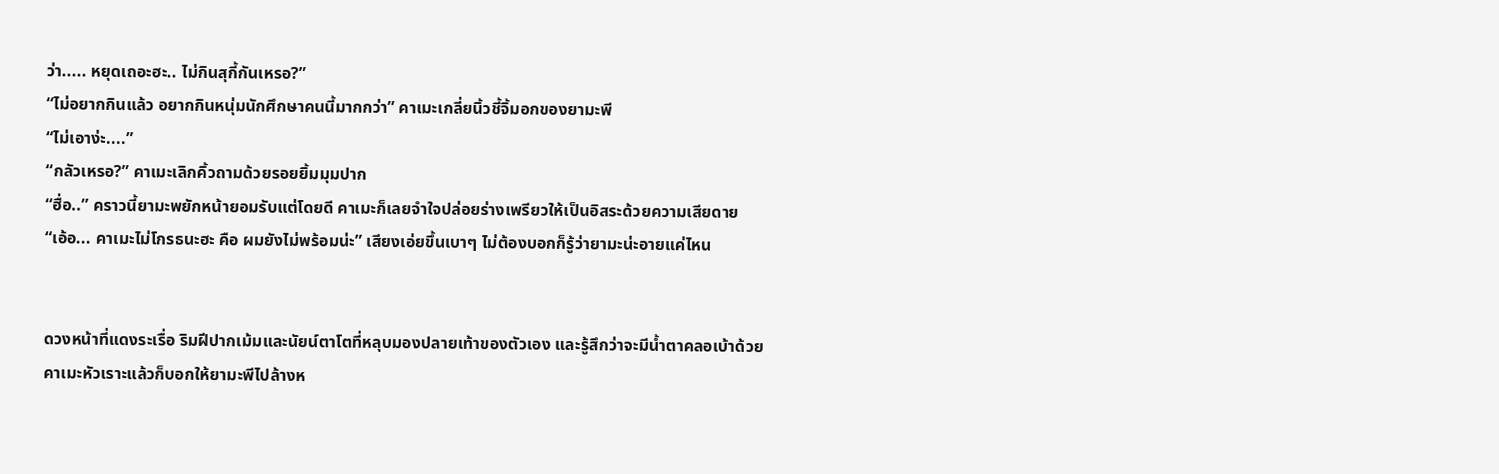ว่า..... หยุดเถอะฮะ.. ไม่กินสุกี้กันเหรอ?”
“ไม่อยากกินแล้ว อยากกินหนุ่มนักศึกษาคนนี้มากกว่า” คาเมะเกลี่ยนิ้วชี้จิ้มอกของยามะพี
“ไม่เอาง่ะ....”
“กลัวเหรอ?” คาเมะเลิกคิ้วถามด้วยรอยยิ้มมุมปาก
“ฮื่อ..” คราวนี้ยามะพยักหน้ายอมรับแต่โดยดี คาเมะก็เลยจำใจปล่อยร่างเพรียวให้เป็นอิสระด้วยความเสียดาย
“เอ้อ... คาเมะไม่โกรธนะฮะ คือ ผมยังไม่พร้อมน่ะ” เสียงเอ่ยขึ้นเบาๆ ไม่ต้องบอกก็รู้ว่ายามะน่ะอายแค่ไหน


ดวงหน้าที่แดงระเรื่อ ริมฝีปากเม้มและนัยน์ตาโตที่หลุบมองปลายเท้าของตัวเอง และรู้สึกว่าจะมีน้ำตาคลอเบ้าด้วย
คาเมะหัวเราะแล้วก็บอกให้ยามะพีไปล้างห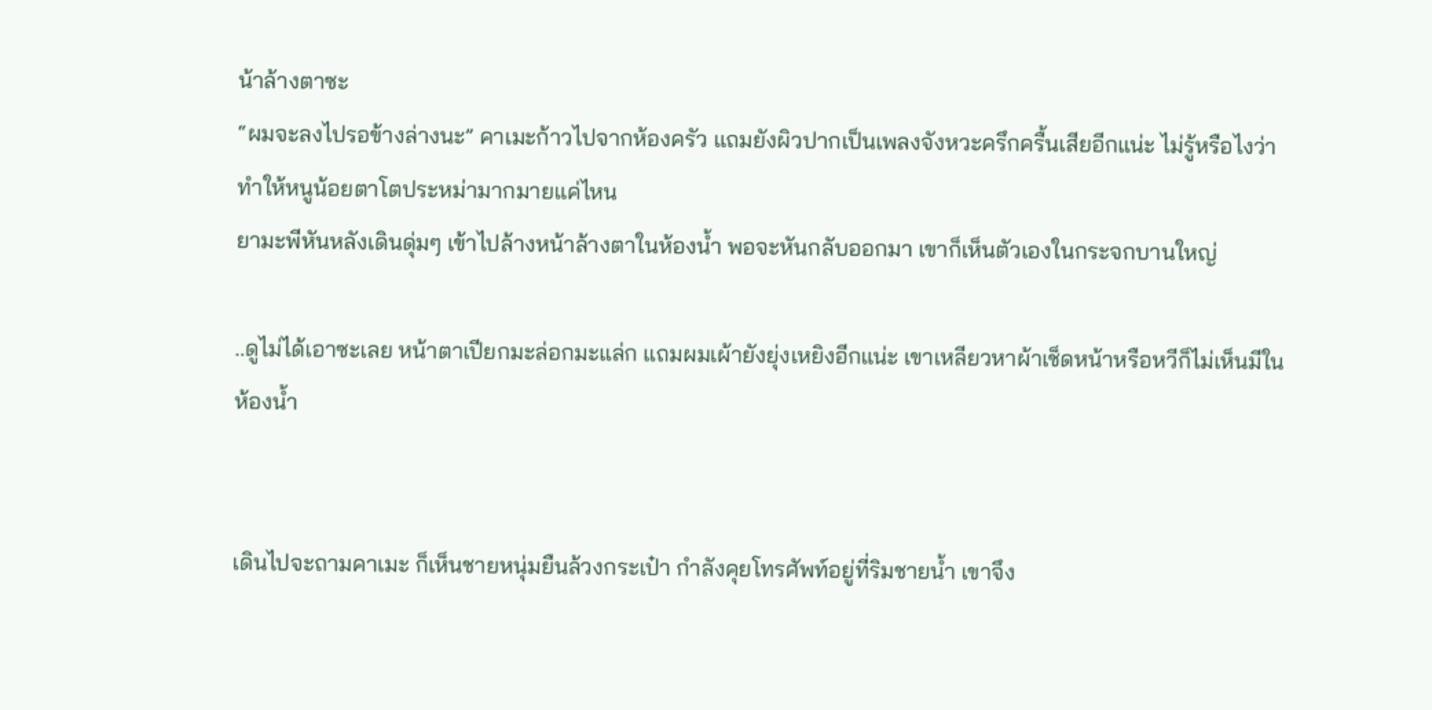น้าล้างตาซะ
“ผมจะลงไปรอข้างล่างนะ” คาเมะก้าวไปจากห้องครัว แถมยังผิวปากเป็นเพลงจังหวะครึกครื้นเสียอีกแน่ะ ไม่รู้หรือไงว่าทำให้หนูน้อยตาโตประหม่ามากมายแค่ไหน
ยามะพีหันหลังเดินดุ่มๆ เข้าไปล้างหน้าล้างตาในห้องน้ำ พอจะหันกลับออกมา เขาก็เห็นตัวเองในกระจกบานใหญ่

..ดูไม่ได้เอาซะเลย หน้าตาเปียกมะล่อกมะแล่ก แถมผมเผ้ายังยุ่งเหยิงอีกแน่ะ เขาเหลียวหาผ้าเช็ดหน้าหรือหวีก็ไม่เห็นมีในห้องน้ำ


เดินไปจะถามคาเมะ ก็เห็นชายหนุ่มยืนล้วงกระเป๋า กำลังคุยโทรศัพท์อยู่ที่ริมชายน้ำ เขาจึง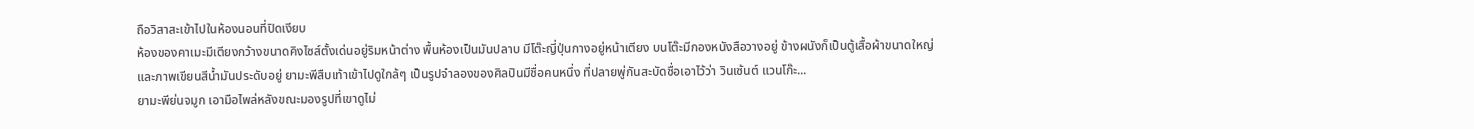ถือวิสาสะเข้าไปในห้องนอนที่ปิดเงียบ
ห้องของคาเมะมีเตียงกว้างขนาดคิงไซส์ตั้งเด่นอยู่ริมหน้าต่าง พื้นห้องเป็นมันปลาบ มีโต๊ะญี่ปุ่นกางอยู่หน้าเตียง บนโต๊ะมีกองหนังสือวางอยู่ ข้างผนังก็เป็นตู้เสื้อผ้าขนาดใหญ่ และภาพเขียนสีน้ำมันประดับอยู่ ยามะพีสืบเท้าเข้าไปดูใกล้ๆ เป็นรูปจำลองของศิลปินมีชื่อคนหนึ่ง ที่ปลายพู่กันสะบัดชื่อเอาไว้ว่า วินเซ้นต์ แวนโก๊ะ...
ยามะพีย่นจมูก เอามือไพล่หลังขณะมองรูปที่เขาดูไม่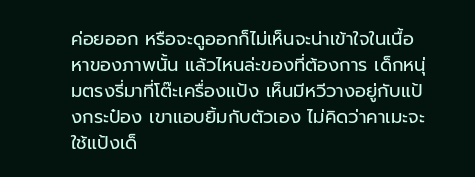ค่อยออก หรือจะดูออกก็ไม่เห็นจะน่าเข้าใจในเนื้อหาของภาพนั้น แล้วไหนล่ะของที่ต้องการ เด็กหนุ่มตรงรี่มาที่โต๊ะเครื่องแป้ง เห็นมีหวีวางอยู่กับแป้งกระป๋อง เขาแอบยิ้มกับตัวเอง ไม่คิดว่าคาเมะจะใช้แป้งเด็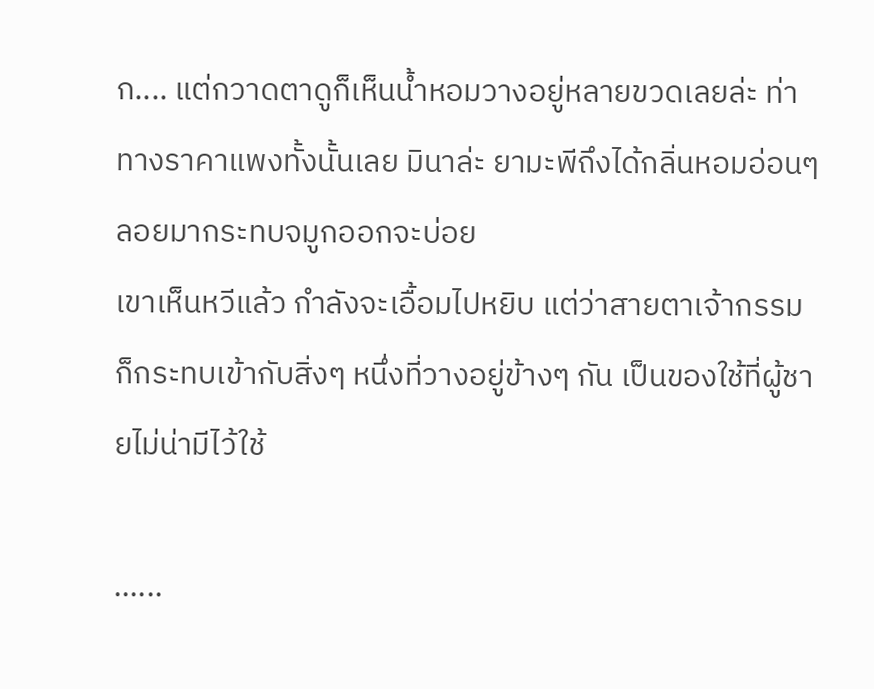ก.... แต่กวาดตาดูก็เห็นน้ำหอมวางอยู่หลายขวดเลยล่ะ ท่าทางราคาแพงทั้งนั้นเลย มินาล่ะ ยามะพีถึงได้กลิ่นหอมอ่อนๆ ลอยมากระทบจมูกออกจะบ่อย
เขาเห็นหวีแล้ว กำลังจะเอื้อมไปหยิบ แต่ว่าสายตาเจ้ากรรมก็กระทบเข้ากับสิ่งๆ หนึ่งที่วางอยู่ข้างๆ กัน เป็นของใช้ที่ผู้ชายไม่น่ามีไว้ใช้

......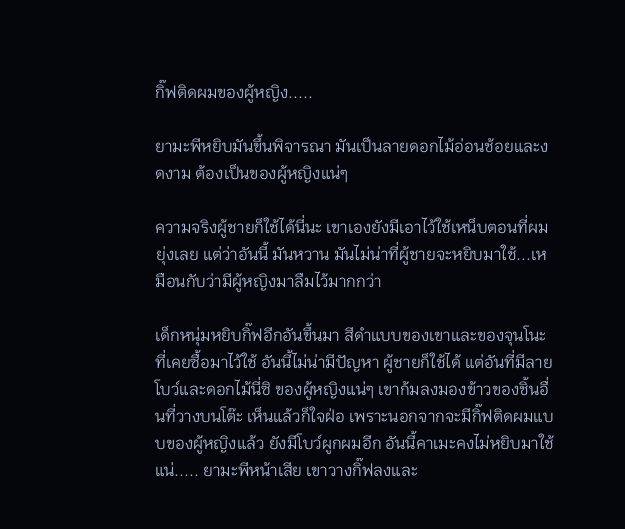กิ๊ฟติดผมของผู้หญิง.....

ยามะพีหยิบมันขึ้นพิจารณา มันเป็นลายดอกไม้อ่อนช้อยและงดงาม ต้องเป็นของผู้หญิงแน่ๆ

ความจริงผู้ชายก็ใช้ได้นี่นะ เขาเองยังมีเอาไว้ใช้เหน็บตอนที่ผมยุ่งเลย แต่ว่าอันนี้ มันหวาน มันไม่น่าที่ผู้ชายจะหยิบมาใช้...เหมือนกับว่ามีผู้หญิงมาลืมไว้มากกว่า

เด็กหนุ่มหยิบกิ๊ฟอีกอันขึ้นมา สีดำแบบของเขาและของจุนโนะที่เคยซื้อมาไว้ใช้ อันนี้ไม่น่ามีปัญหา ผู้ชายก็ใช้ได้ แต่อันที่มีลายโบว์และดอกไม้นี่ซิ ของผู้หญิงแน่ๆ เขาก้มลงมองข้าวของชิ้นอื่นที่วางบนโต๊ะ เห็นแล้วก็ใจฝ่อ เพราะนอกจากจะมีกิ๊ฟติดผมแบบของผู้หญิงแล้ว ยังมีโบว์ผูกผมอีก อันนี้คาเมะคงไม่หยิบมาใช้แน่..... ยามะพีหน้าเสีย เขาวางกิ๊ฟลงและ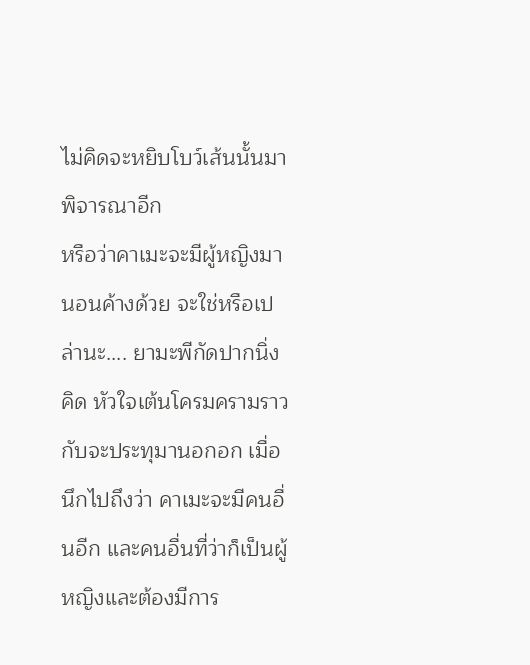ไม่คิดจะหยิบโบว์เส้นนั้นมาพิจารณาอีก
หรือว่าคาเมะจะมีผู้หญิงมานอนค้างด้วย จะใช่หรือเปล่านะ.... ยามะพีกัดปากนิ่งคิด หัวใจเต้นโครมครามราวกับจะประทุมานอกอก เมื่อนึกไปถึงว่า คาเมะจะมีคนอื่นอีก และคนอื่นที่ว่าก็เป็นผู้หญิงและต้องมีการ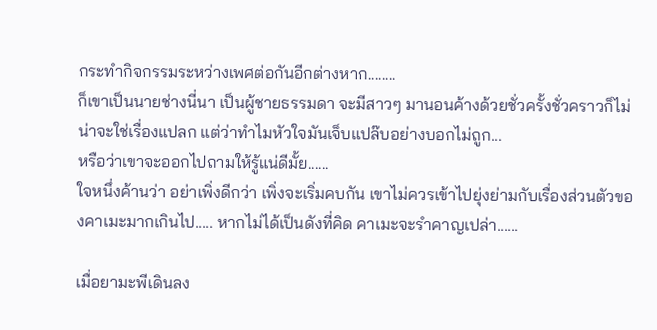กระทำกิจกรรมระหว่างเพศต่อกันอีกต่างหาก........
ก็เขาเป็นนายช่างนี่นา เป็นผู้ชายธรรมดา จะมีสาวๆ มานอนค้างด้วยชั่วครั้งชั่วคราวก็ไม่น่าจะใช่เรื่องแปลก แต่ว่าทำไมหัวใจมันเจ็บแปล๊บอย่างบอกไม่ถูก...
หรือว่าเขาจะออกไปถามให้รู้แน่ดีมั้ย......
ใจหนึ่งค้านว่า อย่าเพิ่งดีกว่า เพิ่งจะเริ่มคบกัน เขาไม่ควรเข้าไปยุ่งย่ามกับเรื่องส่วนตัวของคาเมะมากเกินไป..... หากไม่ได้เป็นดังที่คิด คาเมะจะรำคาญเปล่า......

เมื่อยามะพีเดินลง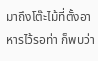มาถึงโต๊ะไม้ที่ตั้งอาหารไว้รอท่า ก็พบว่า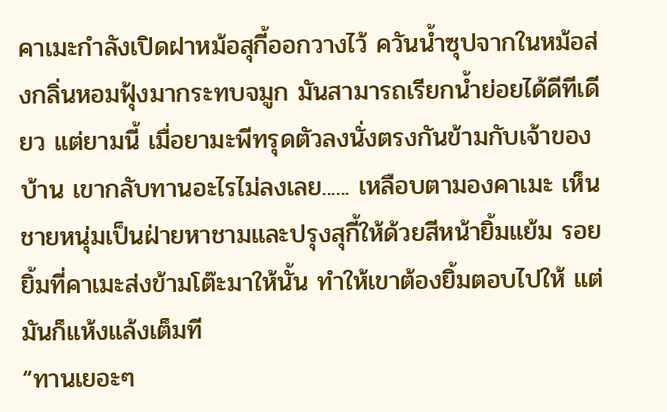คาเมะกำลังเปิดฝาหม้อสุกี้ออกวางไว้ ควันน้ำซุปจากในหม้อส่งกลิ่นหอมฟุ้งมากระทบจมูก มันสามารถเรียกน้ำย่อยได้ดีทีเดียว แต่ยามนี้ เมื่อยามะพีทรุดตัวลงนั่งตรงกันข้ามกับเจ้าของบ้าน เขากลับทานอะไรไม่ลงเลย...... เหลือบตามองคาเมะ เห็นชายหนุ่มเป็นฝ่ายหาชามและปรุงสุกี้ให้ด้วยสีหน้ายิ้มแย้ม รอยยิ้มที่คาเมะส่งข้ามโต๊ะมาให้นั้น ทำให้เขาต้องยิ้มตอบไปให้ แต่มันก็แห้งแล้งเต็มที
“ทานเยอะๆ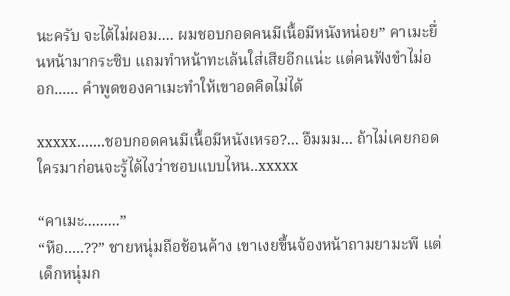นะครับ จะได้ไม่ผอม.... ผมชอบกอดคนมีเนื้อมีหนังหน่อย” คาเมะยื่นหน้ามากระซิบ แถมทำหน้าทะเล้นใส่เสียอีกแน่ะ แต่คนฟังขำไม่ออก...... คำพูดของคาเมะทำให้เขาอดคิดไม่ได้

xxxxx.......ชอบกอดคนมีเนื้อมีหนังเหรอ?... อืมมม... ถ้าไม่เคยกอดใครมาก่อนจะรู้ได้ไงว่าชอบแบบไหน..xxxxx

“คาเมะ.........”
“หือ.....??” ชายหนุ่มถือช้อนค้าง เขาเงยขึ้นจ้องหน้าถามยามะพี แต่เด็กหนุ่มก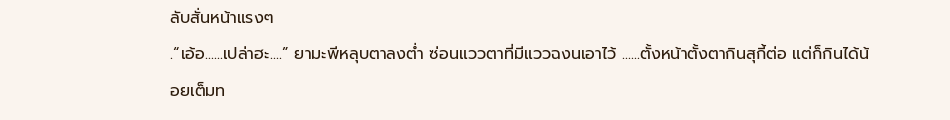ลับสั่นหน้าแรงๆ
.“เอ้อ......เปล่าฮะ....” ยามะพีหลุบตาลงต่ำ ซ่อนแววตาที่มีแววฉงนเอาไว้ ......ตั้งหน้าตั้งตากินสุกี้ต่อ แต่ก็กินได้น้อยเต็มท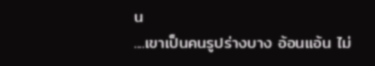น
....เขาเป็นคนรูปร่างบาง อ้อนแอ้น ไม่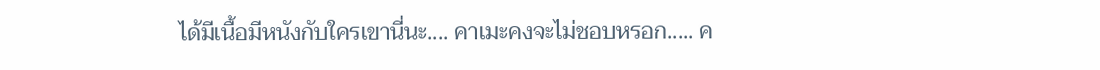ได้มีเนื้อมีหนังกับใครเขานี่นะ.... คาเมะคงจะไม่ชอบหรอก..... ค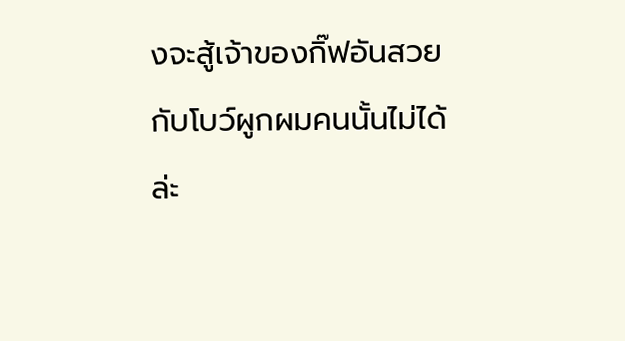งจะสู้เจ้าของกิ๊ฟอันสวยกับโบว์ผูกผมคนนั้นไม่ได้ล่ะ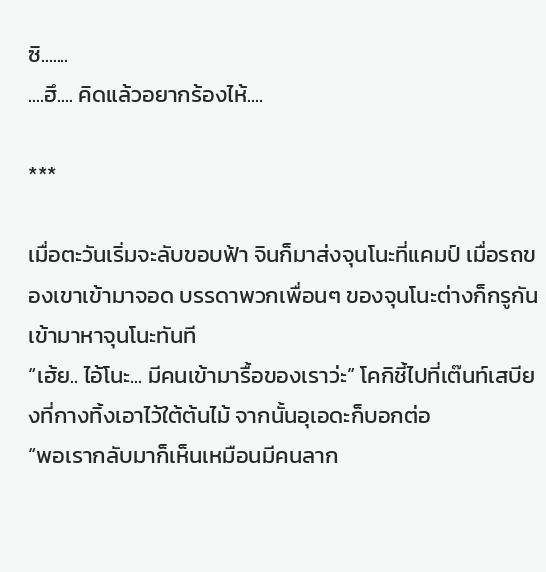ซิ.......
....ฮึ.... คิดแล้วอยากร้องไห้....

***

เมื่อตะวันเริ่มจะลับขอบฟ้า จินก็มาส่งจุนโนะที่แคมป์ เมื่อรถของเขาเข้ามาจอด บรรดาพวกเพื่อนๆ ของจุนโนะต่างก็กรูกันเข้ามาหาจุนโนะทันที
“เฮ้ย.. ไอ้โนะ... มีคนเข้ามารื้อของเราว่ะ” โคกิชี้ไปที่เต๊นท์เสบียงที่กางทิ้งเอาไว้ใต้ต้นไม้ จากนั้นอุเอดะก็บอกต่อ
“พอเรากลับมาก็เห็นเหมือนมีคนลาก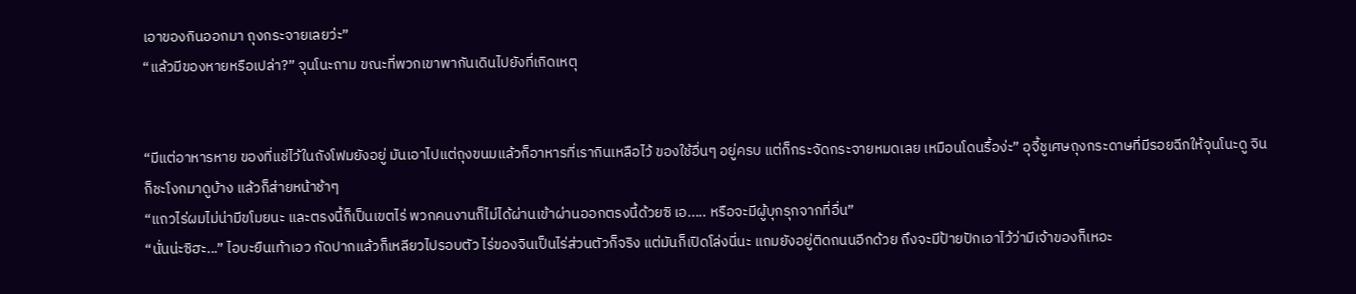เอาของกินออกมา ถุงกระจายเลยว่ะ”
“แล้วมีของหายหรือเปล่า?” จุนโนะถาม ขณะที่พวกเขาพากันเดินไปยังที่เกิดเหตุ


“มีแต่อาหารหาย ของที่แช่ไว้ในถังโฟมยังอยู่ มันเอาไปแต่ถุงขนมแล้วก็อาหารที่เรากินเหลือไว้ ของใช้อื่นๆ อยู่ครบ แต่ก็กระจัดกระจายหมดเลย เหมือนโดนรื้อง่ะ” อุจี้ชูเศษถุงกระดาษที่มีรอยฉีกให้จุนโนะดู จินก็ชะโงกมาดูบ้าง แล้วก็ส่ายหน้าช้าๆ
“แถวไร่ผมไม่น่ามีขโมยนะ และตรงนี้ก็เป็นเขตไร่ พวกคนงานก็ไม่ได้ผ่านเข้าผ่านออกตรงนี้ด้วยซิ เอ..... หรือจะมีผู้บุกรุกจากที่อื่น”
“นั่นน่ะซิฮะ...” ไอบะยืนเท้าเอว กัดปากแล้วก็เหลียวไปรอบตัว ไร่ของจินเป็นไร่ส่วนตัวก็จริง แต่มันก็เปิดโล่งนี่นะ แถมยังอยู่ติดถนนอีกด้วย ถึงจะมีป้ายปักเอาไว้ว่ามีเจ้าของก็เหอะ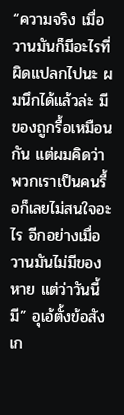“ความจริง เมื่อวานมันก็มีอะไรที่ผิดแปลกไปนะ ผมนึกได้แล้วล่ะ มีของถูกรื้อเหมือนกัน แต่ผมคิดว่าพวกเราเป็นคนรื้อก็เลยไม่สนใจอะไร อีกอย่างเมื่อวานมันไม่มีของหาย แต่ว่าวันนี้มี” อุเอ้ตั้งข้อสังเก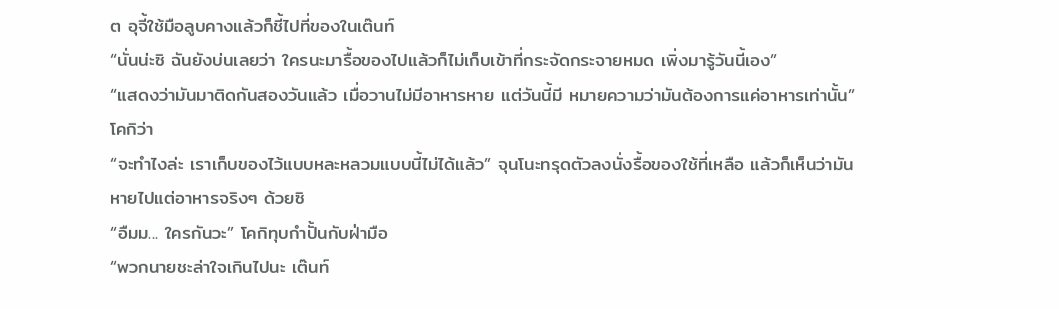ต อุจี้ใช้มือลูบคางแล้วก็ชี้ไปที่ของในเต๊นท์
“นั่นน่ะซิ ฉันยังบ่นเลยว่า ใครนะมารื้อของไปแล้วก็ไม่เก็บเข้าที่กระจัดกระจายหมด เพิ่งมารู้วันนี้เอง”
“แสดงว่ามันมาติดกันสองวันแล้ว เมื่อวานไม่มีอาหารหาย แต่วันนี้มี หมายความว่ามันต้องการแค่อาหารเท่านั้น” โคกิว่า
“จะทำไงล่ะ เราเก็บของไว้แบบหละหลวมแบบนี้ไม่ได้แล้ว” จุนโนะทรุดตัวลงนั่งรื้อของใช้ที่เหลือ แล้วก็เห็นว่ามันหายไปแต่อาหารจริงๆ ด้วยซิ
“อืมม... ใครกันวะ” โคกิทุบกำปั้นกับฝ่ามือ
“พวกนายชะล่าใจเกินไปนะ เต๊นท์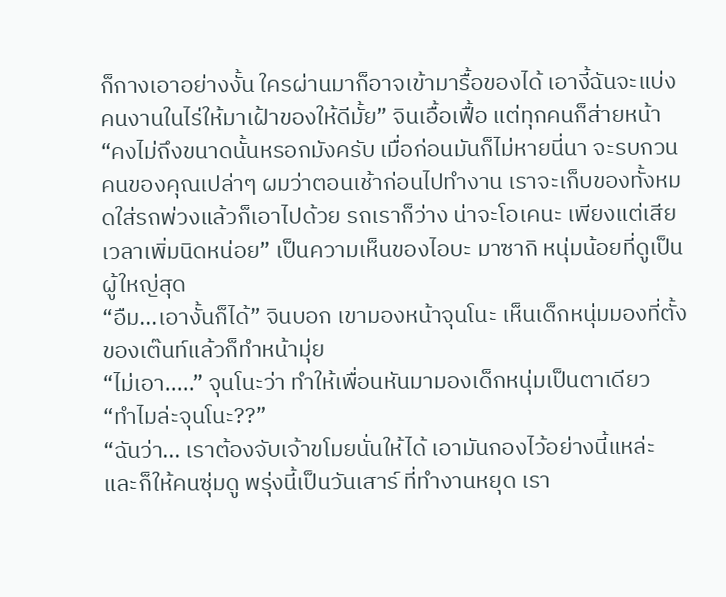ก็กางเอาอย่างงั้น ใครผ่านมาก็อาจเข้ามารื้อของได้ เอางี้ฉันจะแบ่งคนงานในไร่ให้มาเฝ้าของให้ดีมั้ย” จินเอื้อเฟื้อ แต่ทุกคนก็ส่ายหน้า
“คงไม่ถึงขนาดนั้นหรอกมังครับ เมื่อก่อนมันก็ไม่หายนี่นา จะรบกวนคนของคุณเปล่าๆ ผมว่าตอนเช้าก่อนไปทำงาน เราจะเก็บของทั้งหมดใส่รถพ่วงแล้วก็เอาไปด้วย รถเราก็ว่าง น่าจะโอเคนะ เพียงแต่เสียเวลาเพิ่มนิดหน่อย” เป็นความเห็นของไอบะ มาซากิ หนุ่มน้อยที่ดูเป็นผู้ใหญ่สุด
“อืม...เอางั้นก็ได้” จินบอก เขามองหน้าจุนโนะ เห็นเด็กหนุ่มมองที่ตั้งของเต๊นท์แล้วก็ทำหน้ามุ่ย
“ไม่เอา.....” จุนโนะว่า ทำให้เพื่อนหันมามองเด็กหนุ่มเป็นตาเดียว
“ทำไมล่ะจุนโนะ??”
“ฉันว่า... เราต้องจับเจ้าขโมยนั่นให้ได้ เอามันกองไว้อย่างนี้แหล่ะ และก็ให้คนซุ่มดู พรุ่งนี้เป็นวันเสาร์ ที่ทำงานหยุด เรา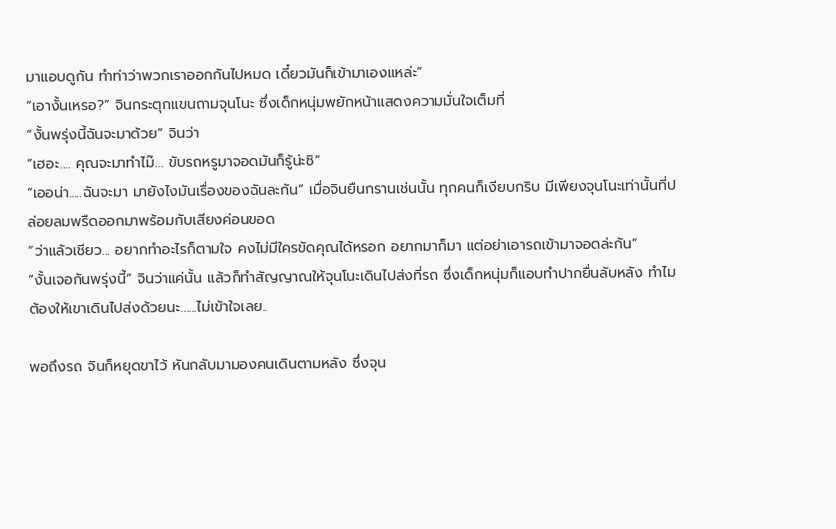มาแอบดูกัน ทำท่าว่าพวกเราออกกันไปหมด เดี๋ยวมันก็เข้ามาเองแหล่ะ”
“เอางั้นเหรอ?” จินกระตุกแขนถามจุนโนะ ซึ่งเด็กหนุ่มพยักหน้าแสดงความมั่นใจเต็มที่
“งั้นพรุ่งนี้ฉันจะมาด้วย” จินว่า
“เฮอะ.... คุณจะมาทำไม๊... ขับรถหรูมาจอดมันก็รู้น่ะซิ”
“เออน่า.....ฉันจะมา มายังไงมันเรื่องของฉันละกัน” เมื่อจินยืนกรานเช่นนั้น ทุกคนก็เงียบกริบ มีเพียงจุนโนะเท่านั้นที่ปล่อยลมพรืดออกมาพร้อมกับเสียงค่อนขอด
“ว่าแล้วเชียว... อยากทำอะไรก็ตามใจ คงไม่มีใครขัดคุณได้หรอก อยากมาก็มา แต่อย่าเอารถเข้ามาจอดล่ะกัน”
“งั้นเจอกันพรุ่งนี้” จินว่าแค่นั้น แล้วก็ทำสัญญาณให้จุนโนะเดินไปส่งที่รถ ซึ่งเด็กหนุ่มก็แอบทำปากยื่นลับหลัง ทำไมต้องให้เขาเดินไปส่งด้วยนะ......ไม่เข้าใจเลย..

พอถึงรถ จินก็หยุดขาไว้ หันกลับมามองคนเดินตามหลัง ซึ่งจุน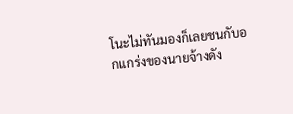โนะไม่ทันมองก็เลยชนกับอกแกร่งของนายจ้างดัง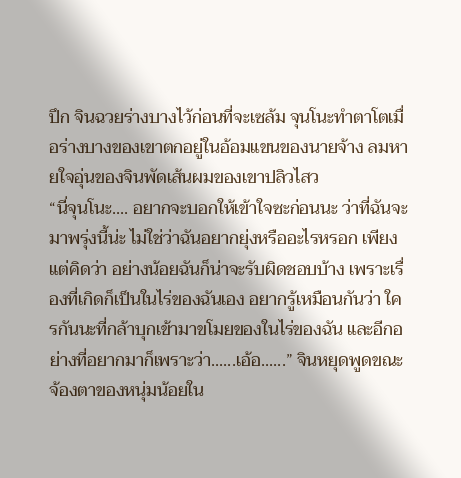ปึก จินฉวยร่างบางไว้ก่อนที่จะเซล้ม จุนโนะทำตาโตเมื่อร่างบางของเขาตกอยู่ในอ้อมแขนของนายจ้าง ลมหายใจอุ่นของจินพัดเส้นผมของเขาปลิวไสว
“นี่จุนโนะ.... อยากจะบอกให้เข้าใจซะก่อนนะ ว่าที่ฉันจะมาพรุ่งนี้น่ะ ไม่ใช่ว่าฉันอยากยุ่งหรืออะไรหรอก เพียงแต่คิดว่า อย่างน้อยฉันก็น่าจะรับผิดชอบบ้าง เพราะเรื่องที่เกิดก็เป็นในไร่ของฉันเอง อยากรู้เหมือนกันว่า ใครกันนะที่กล้าบุกเข้ามาขโมยของในไร่ของฉัน และอีกอย่างที่อยากมาก็เพราะว่า......เอ้อ......” จินหยุดพูดขณะจ้องตาของหนุ่มน้อยใน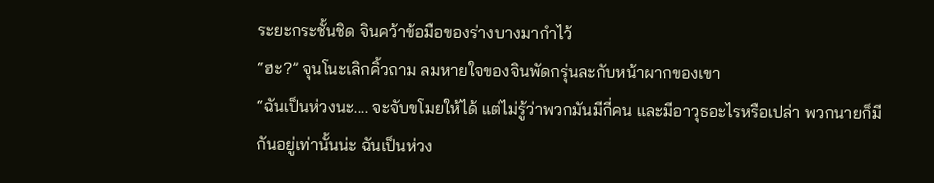ระยะกระชั้นชิด จินคว้าข้อมือของร่างบางมากำไว้
“ฮะ?” จุนโนะเลิกคิ้วถาม ลมหายใจของจินพัดกรุ่นละกับหน้าผากของเขา
“ฉันเป็นห่วงนะ.... จะจับขโมยให้ได้ แต่ไม่รู้ว่าพวกมันมีกี่คน และมีอาวุธอะไรหรือเปล่า พวกนายก็มีกันอยู่เท่านั้นน่ะ ฉันเป็นห่วง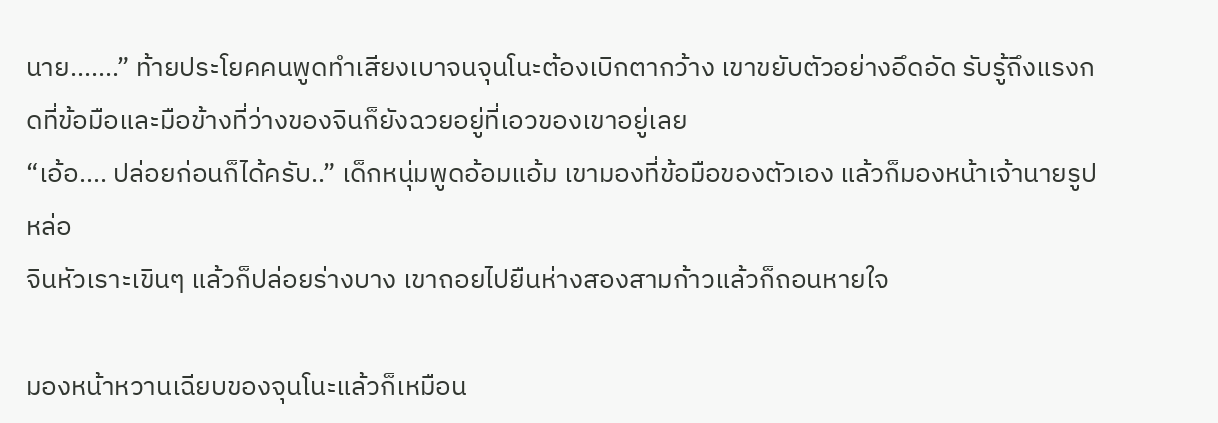นาย.......” ท้ายประโยคคนพูดทำเสียงเบาจนจุนโนะต้องเบิกตากว้าง เขาขยับตัวอย่างอึดอัด รับรู้ถึงแรงกดที่ข้อมือและมือข้างที่ว่างของจินก็ยังฉวยอยู่ที่เอวของเขาอยู่เลย
“เอ้อ.... ปล่อยก่อนก็ได้ครับ..” เด็กหนุ่มพูดอ้อมแอ้ม เขามองที่ข้อมือของตัวเอง แล้วก็มองหน้าเจ้านายรูปหล่อ
จินหัวเราะเขินๆ แล้วก็ปล่อยร่างบาง เขาถอยไปยืนห่างสองสามก้าวแล้วก็ถอนหายใจ

มองหน้าหวานเฉียบของจุนโนะแล้วก็เหมือน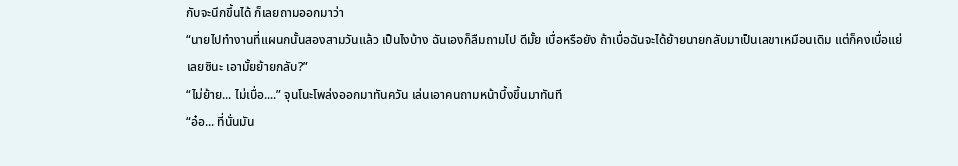กับจะนึกขึ้นได้ ก็เลยถามออกมาว่า
“นายไปทำงานที่แผนกนั้นสองสามวันแล้ว เป็นไงบ้าง ฉันเองก็ลืมถามไป ดีมั้ย เบื่อหรือยัง ถ้าเบื่อฉันจะได้ย้ายนายกลับมาเป็นเลขาเหมือนเดิม แต่ก็คงเบื่อแย่เลยซินะ เอามั้ยย้ายกลับ?”
“ไม่ย้าย... ไม่เบื่อ....” จุนโนะโพล่งออกมาทันควัน เล่นเอาคนถามหน้าบึ้งขึ้นมาทันที
“อ๋อ... ที่นั่นมัน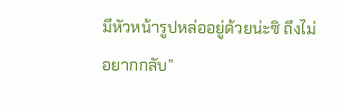มีหัวหน้ารูปหล่ออยู่ด้วยน่ะซิ ถึงไม่อยากกลับ”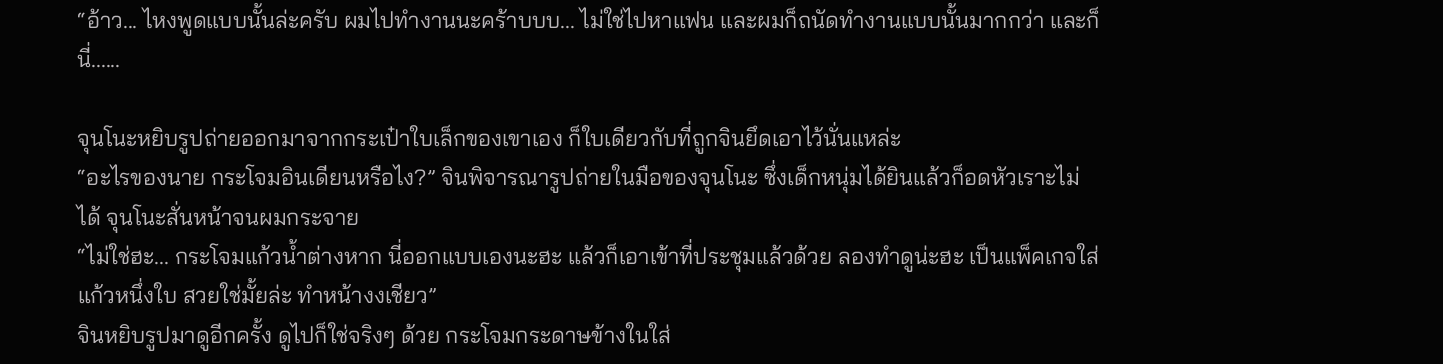“อ้าว... ไหงพูดแบบนั้นล่ะครับ ผมไปทำงานนะคร้าบบบ... ไม่ใช่ไปหาแฟน และผมก็ถนัดทำงานแบบนั้นมากกว่า และก็นี่......

จุนโนะหยิบรูปถ่ายออกมาจากกระเป๋าใบเล็กของเขาเอง ก็ใบเดียวกับที่ถูกจินยึดเอาไว้นั่นแหล่ะ
“อะไรของนาย กระโจมอินเดียนหรือไง?” จินพิจารณารูปถ่ายในมือของจุนโนะ ซึ่งเด็กหนุ่มได้ยินแล้วก็อดหัวเราะไม่ได้ จุนโนะสั่นหน้าจนผมกระจาย
“ไม่ใช่ฮะ... กระโจมแก้วน้ำต่างหาก นี่ออกแบบเองนะฮะ แล้วก็เอาเข้าที่ประชุมแล้วด้วย ลองทำดูน่ะฮะ เป็นแพ็คเกจใส่แก้วหนึ่งใบ สวยใช่มั้ยล่ะ ทำหน้างงเชียว”
จินหยิบรูปมาดูอีกครั้ง ดูไปก็ใช่จริงๆ ด้วย กระโจมกระดาษข้างในใส่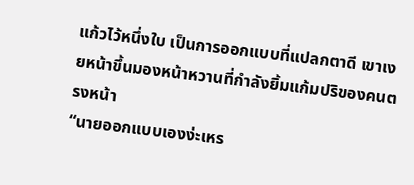แก้วไว้หนึ่งใบ เป็นการออกแบบที่แปลกตาดี เขาเงยหน้าขึ้นมองหน้าหวานที่กำลังยิ้มแก้มปริของคนตรงหน้า
“นายออกแบบเองง่ะเหร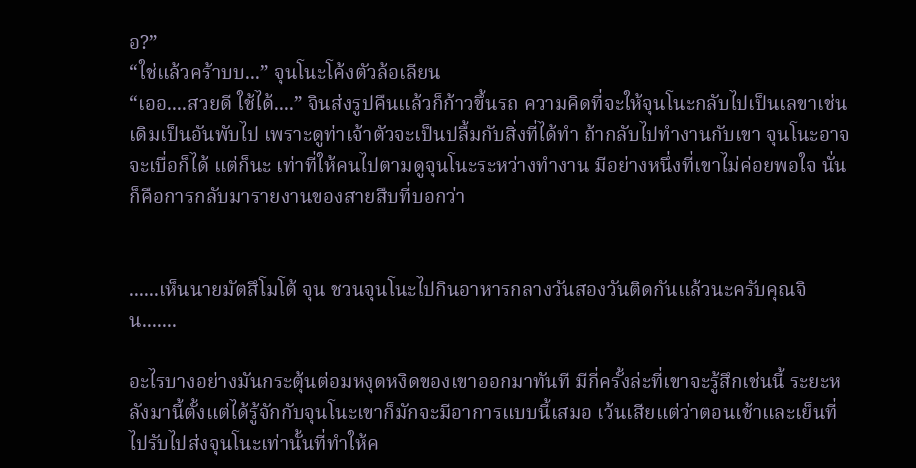อ?”
“ใช่แล้วคร้าบบ...” จุนโนะโค้งตัวล้อเลียน
“เออ....สวยดี ใช้ได้....” จินส่งรูปคืนแล้วก็ก้าวขึ้นรถ ความคิดที่จะให้จุนโนะกลับไปเป็นเลขาเช่นเดิมเป็นอันพับไป เพราะดูท่าเจ้าตัวจะเป็นปลื้มกับสิ่งที่ได้ทำ ถ้ากลับไปทำงานกับเขา จุนโนะอาจจะเบื่อก็ได้ แต่ก็นะ เท่าที่ให้คนไปตามดูจุนโนะระหว่างทำงาน มีอย่างหนึ่งที่เขาไม่ค่อยพอใจ นั่นก็คือการกลับมารายงานของสายสืบที่บอกว่า


......เห็นนายมัตสึโมโต้ จุน ชวนจุนโนะไปกินอาหารกลางวันสองวันติดกันแล้วนะครับคุณจิน.......

อะไรบางอย่างมันกระตุ้นต่อมหงุดหงิดของเขาออกมาทันที มีกี่ครั้งล่ะที่เขาจะรู้สึกเช่นนี้ ระยะหลังมานี้ตั้งแต่ได้รู้จักกับจุนโนะเขาก็มักจะมีอาการแบบนี้เสมอ เว้นเสียแต่ว่าตอนเช้าและเย็นที่ไปรับไปส่งจุนโนะเท่านั้นที่ทำให้ค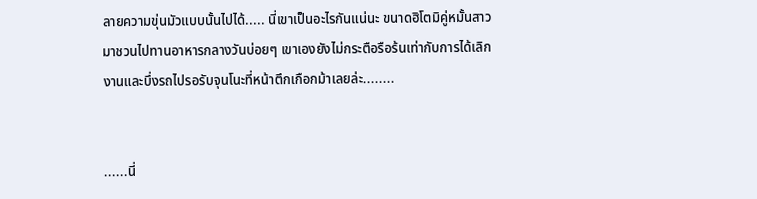ลายความขุ่นมัวแบบนั้นไปได้..... นี่เขาเป็นอะไรกันแน่นะ ขนาดฮิโตมิคู่หมั้นสาวมาชวนไปทานอาหารกลางวันบ่อยๆ เขาเองยังไม่กระตือรือร้นเท่ากับการได้เลิกงานและบึ่งรถไปรอรับจุนโนะที่หน้าตึกเกือกม้าเลยล่ะ........


......นี่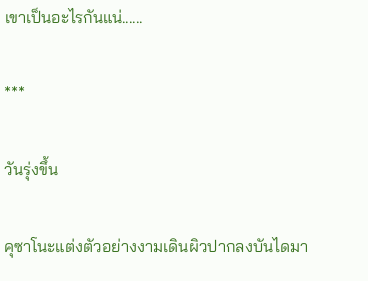เขาเป็นอะไรกันแน่......

***

วันรุ่งขึ้น

คุซาโนะแต่งตัวอย่างงามเดินผิวปากลงบันไดมา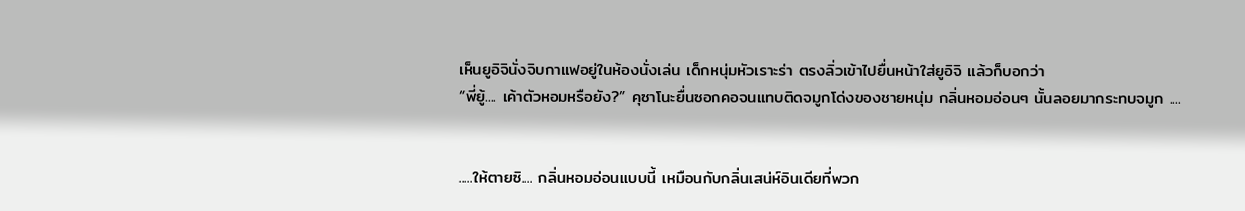เห็นยูอิจินั่งจิบกาแฟอยู่ในห้องนั่งเล่น เด็กหนุ่มหัวเราะร่า ตรงลิ่วเข้าไปยื่นหน้าใส่ยูอิจิ แล้วก็บอกว่า
“พี่ยู้.... เค้าตัวหอมหรือยัง?” คุซาโนะยื่นซอกคอจนแทบติดจมูกโด่งของชายหนุ่ม กลิ่นหอมอ่อนๆ นั้นลอยมากระทบจมูก ....


.....ให้ตายซิ.... กลิ่นหอมอ่อนแบบนี้ เหมือนกับกลิ่นเสน่ห์อินเดียที่พวก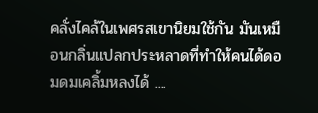คลั่งไคล้ในเพศรสเขานิยมใช้กัน มันเหมือนกลิ่นแปลกประหลาดที่ทำให้คนได้ดอมดมเคลิ้มหลงได้ ....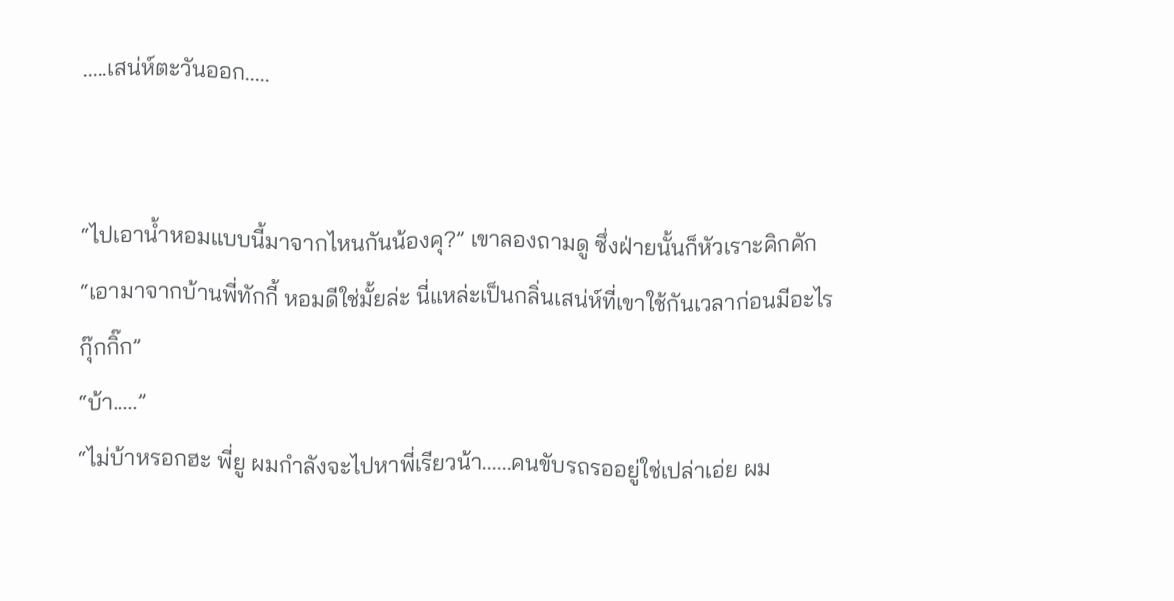.....เสน่ห์ตะวันออก.....


“ไปเอาน้ำหอมแบบนี้มาจากไหนกันน้องคุ?” เขาลองถามดู ซึ่งฝ่ายนั้นก็หัวเราะคิกคัก
“เอามาจากบ้านพี่ทักกี้ หอมดีใช่มั้ยล่ะ นี่แหล่ะเป็นกลิ่นเสน่ห์ที่เขาใช้กันเวลาก่อนมีอะไรกุ๊กกิ๊ก”
“บ้า.....”
“ไม่บ้าหรอกฮะ พี่ยู ผมกำลังจะไปหาพี่เรียวน้า......คนขับรถรออยู่ใช่เปล่าเอ่ย ผม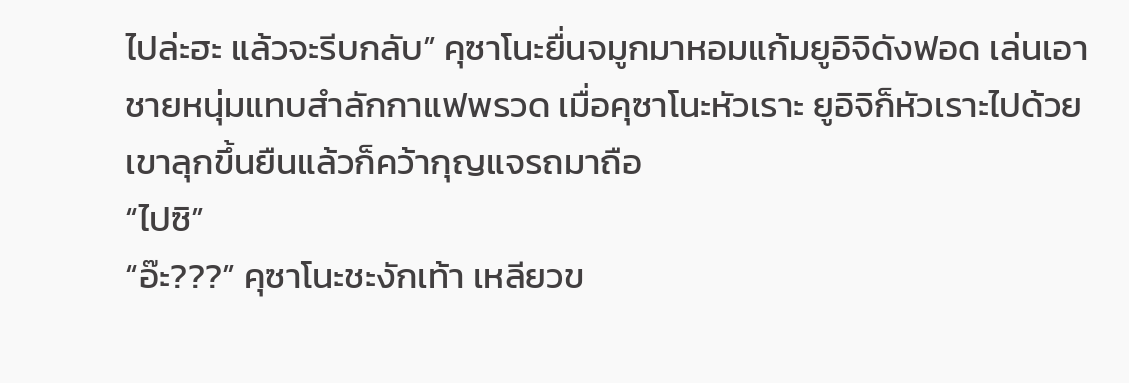ไปล่ะฮะ แล้วจะรีบกลับ” คุซาโนะยื่นจมูกมาหอมแก้มยูอิจิดังฟอด เล่นเอาชายหนุ่มแทบสำลักกาแฟพรวด เมื่อคุซาโนะหัวเราะ ยูอิจิก็หัวเราะไปด้วย เขาลุกขึ้นยืนแล้วก็คว้ากุญแจรถมาถือ
“ไปซิ”
“อ๊ะ???” คุซาโนะชะงักเท้า เหลียวข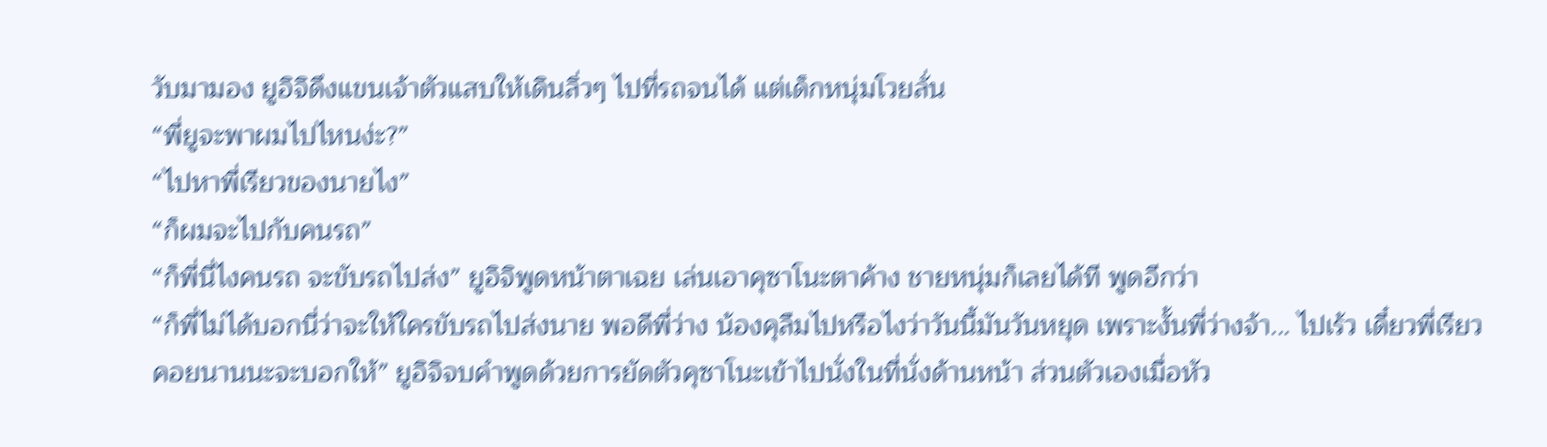วับมามอง ยูอิจิดึงแขนเจ้าตัวแสบให้เดินลิ่วๆ ไปที่รถจนได้ แต่เด็กหนุ่มโวยลั่น
“พี่ยูจะพาผมไปไหนง่ะ?”
“ไปหาพี่เรียวของนายไง”
“ก็ผมจะไปกับคนรถ”
“ก็พี่นี่ไงคนรถ จะขับรถไปส่ง” ยูอิจิพูดหน้าตาเฉย เล่นเอาคุซาโนะตาค้าง ชายหนุ่มก็เลยได้ที พูดอีกว่า
“ก็พี่ไม่ได้บอกนี่ว่าจะให้ใครขับรถไปส่งนาย พอดีพี่ว่าง น้องคุลืมไปหรือไงว่าวันนี้มันวันหยุด เพราะงั้นพี่ว่างจ้า... ไปเร้ว เดี๋ยวพี่เรียวคอยนานนะจะบอกให้” ยูอิจิจบคำพูดด้วยการยัดตัวคุซาโนะเข้าไปนั่งในที่นั่งด้านหน้า ส่วนตัวเองเมื่อหัว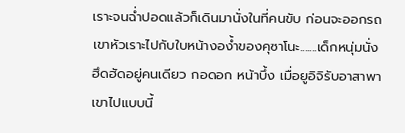เราะจนฉ่ำปอดแล้วก็เดินมานั่งในที่คนขับ ก่อนจะออกรถเขาหัวเราะไปกับใบหน้างอง้ำของคุซาโนะ.......เด็กหนุ่มนั่งฮึดฮัดอยู่คนเดียว กอดอก หน้าบึ้ง เมื่อยูอิจิรับอาสาพาเขาไปแบบนี้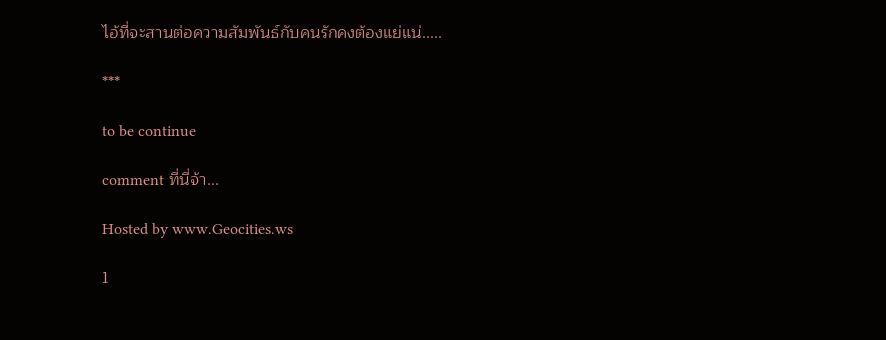ไอ้ที่จะสานต่อความสัมพันธ์กับคนรักคงต้องแย่แน่.....

***

to be continue

comment ที่นี่จ้า...

Hosted by www.Geocities.ws

1